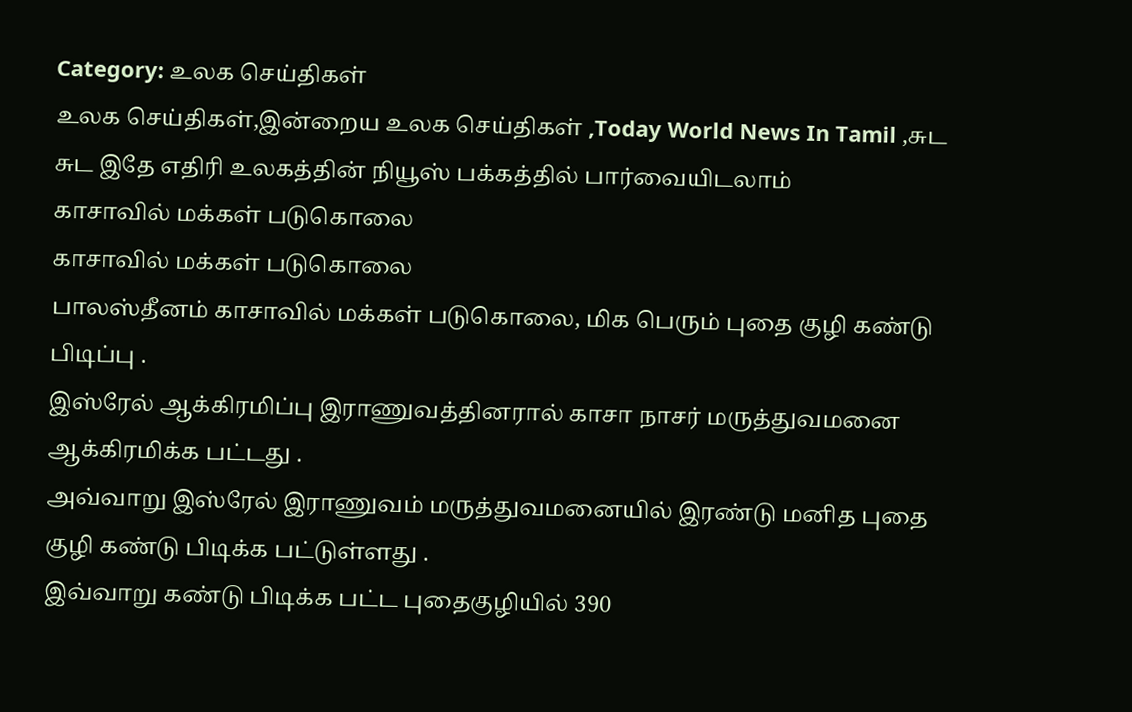Category: உலக செய்திகள்
உலக செய்திகள்,இன்றைய உலக செய்திகள் ,Today World News In Tamil ,சுட சுட இதே எதிரி உலகத்தின் நியூஸ் பக்கத்தில் பார்வையிடலாம்
காசாவில் மக்கள் படுகொலை
காசாவில் மக்கள் படுகொலை
பாலஸ்தீனம் காசாவில் மக்கள் படுகொலை, மிக பெரும் புதை குழி கண்டு பிடிப்பு .
இஸ்ரேல் ஆக்கிரமிப்பு இராணுவத்தினரால் காசா நாசர் மருத்துவமனை ஆக்கிரமிக்க பட்டது .
அவ்வாறு இஸ்ரேல் இராணுவம் மருத்துவமனையில் இரண்டு மனித புதை குழி கண்டு பிடிக்க பட்டுள்ளது .
இவ்வாறு கண்டு பிடிக்க பட்ட புதைகுழியில் 390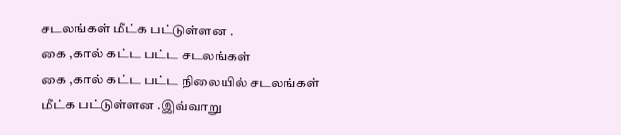சடலங்கள் மீட்க பட்டுள்ளன .
கை ,கால் கட்ட பட்ட சடலங்கள்
கை ,கால் கட்ட பட்ட நிலையில் சடலங்கள் மீட்க பட்டுள்ளன .இவ்வாறு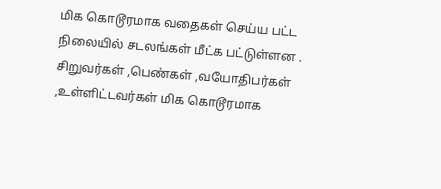மிக கொடூரமாக வதைகள் செய்ய பட்ட நிலையில் சடலங்கள் மீட்க பட்டுள்ளன .
சிறுவர்கள் ,பெண்கள் ,வயோதிபர்கள் ,உள்ளிட்டவர்கள் மிக கொடூரமாக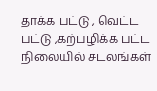தாக்க பட்டு , வெட்ட பட்டு ,கற்பழிக்க பட்ட நிலையில் சடலங்கள்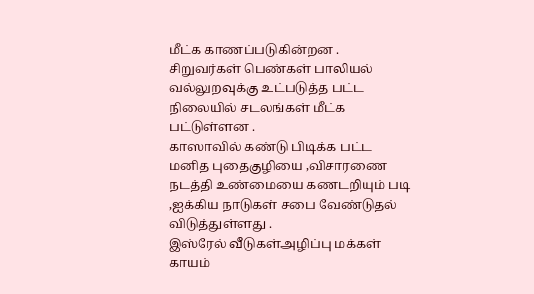மீட்க காணப்படுகின்றன .
சிறுவர்கள் பெண்கள் பாலியல் வல்லுறவுக்கு உட்படுத்த பட்ட நிலையில் சடலங்கள் மீட்க பட்டுள்ளன .
காஸாவில் கண்டு பிடிக்க பட்ட மனித புதைகுழியை ,விசாரணை நடத்தி உண்மையை கணடறியும் படி ,ஐக்கிய நாடுகள் சபை வேண்டுதல் விடுத்துள்ளது .
இஸ்ரேல் வீடுகள்அழிப்பு மக்கள் காயம்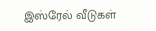இஸ்ரேல் வீடுகள்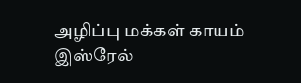அழிப்பு மக்கள் காயம்
இஸ்ரேல்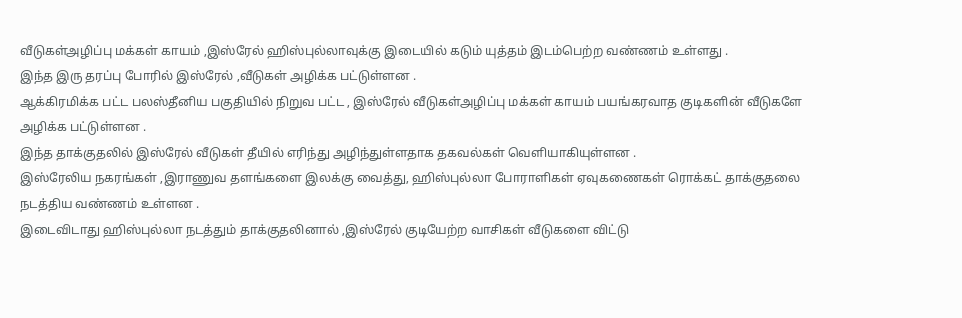வீடுகள்அழிப்பு மக்கள் காயம் ,இஸ்ரேல் ஹிஸ்புல்லாவுக்கு இடையில் கடும் யுத்தம் இடம்பெற்ற வண்ணம் உள்ளது .
இந்த இரு தரப்பு போரில் இஸ்ரேல் ,வீடுகள் அழிக்க பட்டுள்ளன .
ஆக்கிரமிக்க பட்ட பலஸ்தீனிய பகுதியில் நிறுவ பட்ட , இஸ்ரேல் வீடுகள்அழிப்பு மக்கள் காயம் பயங்கரவாத குடிகளின் வீடுகளே அழிக்க பட்டுள்ளன .
இந்த தாக்குதலில் இஸ்ரேல் வீடுகள் தீயில் எரிந்து அழிந்துள்ளதாக தகவல்கள் வெளியாகியுள்ளன .
இஸ்ரேலிய நகரங்கள் ,இராணுவ தளங்களை இலக்கு வைத்து, ஹிஸ்புல்லா போராளிகள் ஏவுகணைகள் ரொக்கட் தாக்குதலை நடத்திய வண்ணம் உள்ளன .
இடைவிடாது ஹிஸ்புல்லா நடத்தும் தாக்குதலினால் ,இஸ்ரேல் குடியேற்ற வாசிகள் வீடுகளை விட்டு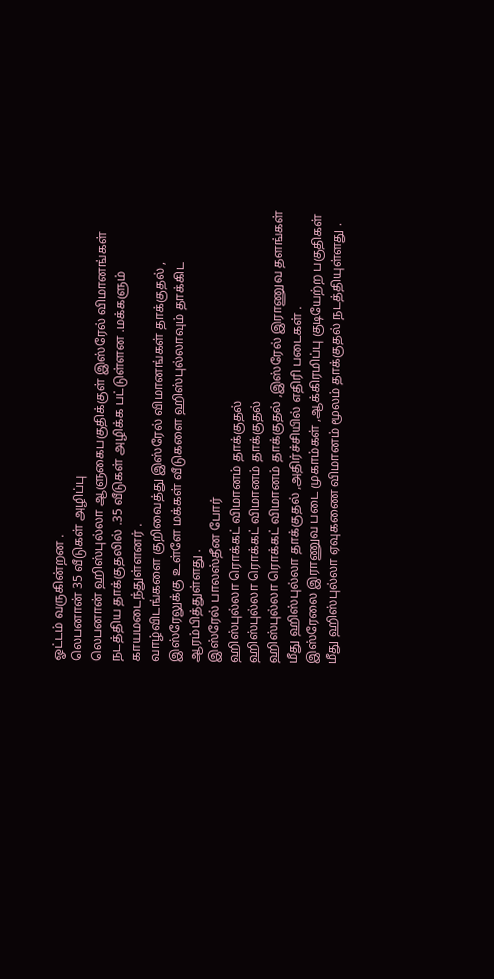ஓட்டம் வருகின்றன .
லெபனான் 35 வீடுகள் அழிப்பு
லெபனான் ஹிஸ்புல்லா ஆளுகைபகுதிக்குள் இஸ்ரேல் விமானங்கள் நடத்திய தாக்குதலில் .35 வீடுகள் அழிக்க பட்டுள்ளன .மக்களும் காயமடைந்துள்ளனர் .
வாழ்விடங்களை குறிவைத்து இஸ்ரேல் விமானங்கள் தாக்குதல் , இஸ்ரேலுக்கு உள்ளே மக்கள் வீடுகளை ஹிஸ்புல்லாவும் தாக்கிட ஆரம்பித்துள்ளது .
இஸ்ரேல் பாலஸ்தீன போர்
ஹிஸ்புல்லா ரொக்கட் விமானம் தாக்குதல்
ஹிஸ்புல்லா ரொக்கட் விமானம் தாக்குதல்
ஹிஸ்புல்லா ரொக்கட் விமானம் தாக்குதல் ,இஸ்ரேல் இராணுவ தளங்கள் மீது ஹிஸ்புல்லா தாக்குதல் ,அதிர்ச்சியில் எதிரி படைகள் .
இஸ்ரேலை இராணுவ படை முகாம்கள் ,ஆக்கிரமிப்பு குடியேற்ற பகுதிகள் மீது ஹிஸ்புல்லா ஏவுகணை விமானம் மூலம் தாக்குதல் நடத்தியுள்ளது .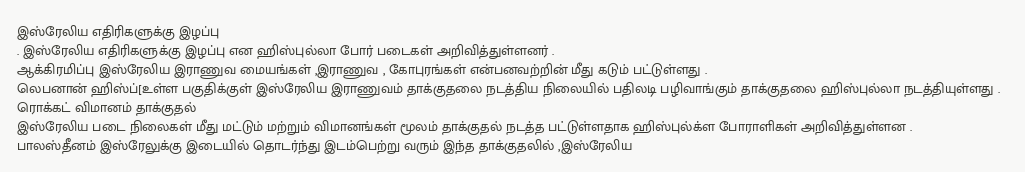இஸ்ரேலிய எதிரிகளுக்கு இழப்பு
. இஸ்ரேலிய எதிரிகளுக்கு இழப்பு என ஹிஸ்புல்லா போர் படைகள் அறிவித்துள்ளனர் .
ஆக்கிரமிப்பு இஸ்ரேலிய இராணுவ மையங்கள் ,இராணுவ , கோபுரங்கள் என்பனவற்றின் மீது கடும் பட்டுள்ளது .
லெபனான் ஹிஸ்ப்[உள்ள பகுதிக்குள் இஸ்ரேலிய இராணுவம் தாக்குதலை நடத்திய நிலையில் பதிலடி பழிவாங்கும் தாக்குதலை ஹிஸ்புல்லா நடத்தியுள்ளது .
ரொக்கட் விமானம் தாக்குதல்
இஸ்ரேலிய படை நிலைகள் மீது மட்டும் மற்றும் விமானங்கள் மூலம் தாக்குதல் நடத்த பட்டுள்ளதாக ஹிஸ்புல்க்ள போராளிகள் அறிவித்துள்ளன .
பாலஸ்தீனம் இஸ்ரேலுக்கு இடையில் தொடர்ந்து இடம்பெற்று வரும் இந்த தாக்குதலில் ,இஸ்ரேலிய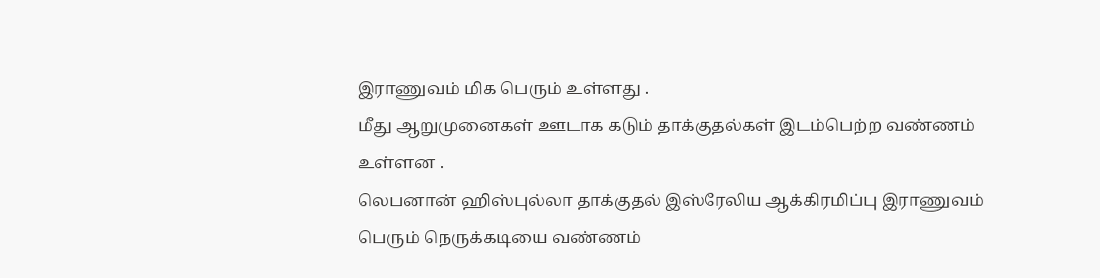இராணுவம் மிக பெரும் உள்ளது .
மீது ஆறுமுனைகள் ஊடாக கடும் தாக்குதல்கள் இடம்பெற்ற வண்ணம் உள்ளன .
லெபனான் ஹிஸ்புல்லா தாக்குதல் இஸ்ரேலிய ஆக்கிரமிப்பு இராணுவம் பெரும் நெருக்கடியை வண்ணம்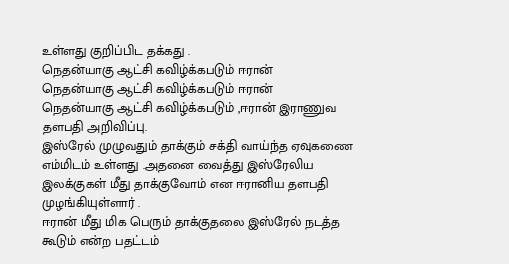உள்ளது குறிப்பிட தக்கது .
நெதன்யாகு ஆட்சி கவிழ்க்கபடும் ஈரான்
நெதன்யாகு ஆட்சி கவிழ்க்கபடும் ஈரான்
நெதன்யாகு ஆட்சி கவிழ்க்கபடும் ,ஈரான் இராணுவ தளபதி அறிவிப்பு.
இஸ்ரேல் முழுவதும் தாக்கும் சக்தி வாய்ந்த ஏவுகணை எம்மிடம் உள்ளது .அதனை வைத்து இஸ்ரேலிய இலக்குகள் மீது தாக்குவோம் என ஈரானிய தளபதி முழங்கியுள்ளார் .
ஈரான் மீது மிக பெரும் தாக்குதலை இஸ்ரேல் நடத்த கூடும் என்ற பதட்டம்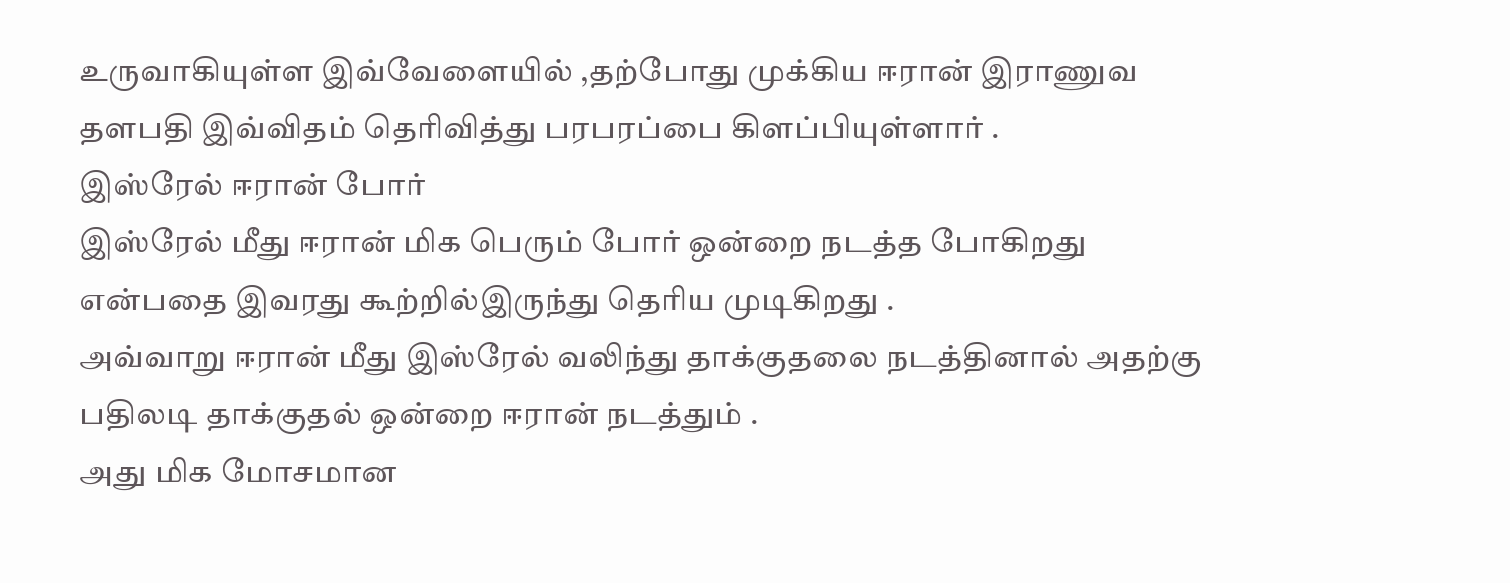உருவாகியுள்ள இவ்வேளையில் ,தற்போது முக்கிய ஈரான் இராணுவ தளபதி இவ்விதம் தெரிவித்து பரபரப்பை கிளப்பியுள்ளார் .
இஸ்ரேல் ஈரான் போர்
இஸ்ரேல் மீது ஈரான் மிக பெரும் போர் ஒன்றை நடத்த போகிறது என்பதை இவரது கூற்றில்இருந்து தெரிய முடிகிறது .
அவ்வாறு ஈரான் மீது இஸ்ரேல் வலிந்து தாக்குதலை நடத்தினால் அதற்கு பதிலடி தாக்குதல் ஒன்றை ஈரான் நடத்தும் .
அது மிக மோசமான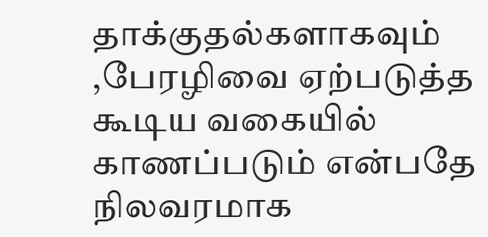தாக்குதல்களாகவும் ,பேரழிவை ஏற்படுத்த கூடிய வகையில் காணப்படும் என்பதே நிலவரமாக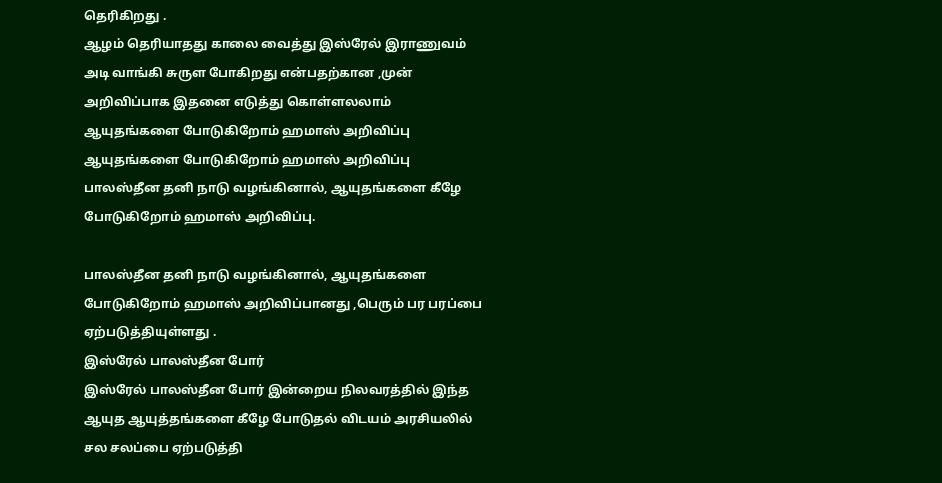தெரிகிறது .
ஆழம் தெரியாதது காலை வைத்து இஸ்ரேல் இராணுவம் அடி வாங்கி சுருள போகிறது என்பதற்கான ,முன் அறிவிப்பாக இதனை எடுத்து கொள்ளலலாம்
ஆயுதங்களை போடுகிறோம் ஹமாஸ் அறிவிப்பு
ஆயுதங்களை போடுகிறோம் ஹமாஸ் அறிவிப்பு
பாலஸ்தீன தனி நாடு வழங்கினால், ஆயுதங்களை கீழே போடுகிறோம் ஹமாஸ் அறிவிப்பு.

பாலஸ்தீன தனி நாடு வழங்கினால், ஆயுதங்களை போடுகிறோம் ஹமாஸ் அறிவிப்பானது ,பெரும் பர பரப்பை ஏற்படுத்தியுள்ளது .
இஸ்ரேல் பாலஸ்தீன போர்
இஸ்ரேல் பாலஸ்தீன போர் இன்றைய நிலவரத்தில் இந்த ஆயுத ஆயுத்தங்களை கீழே போடுதல் விடயம் அரசியலில் சல சலப்பை ஏற்படுத்தி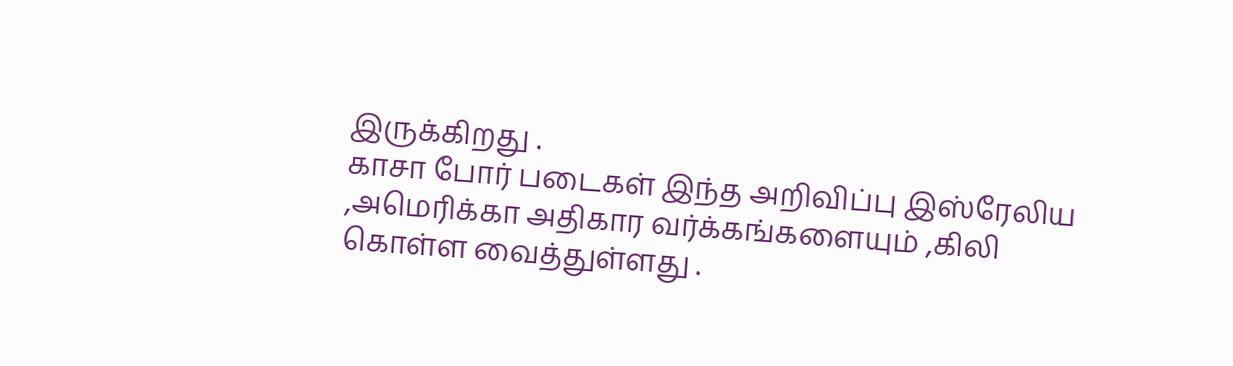இருக்கிறது .
காசா போர் படைகள் இந்த அறிவிப்பு இஸ்ரேலிய ,அமெரிக்கா அதிகார வர்க்கங்களையும் ,கிலி கொள்ள வைத்துள்ளது .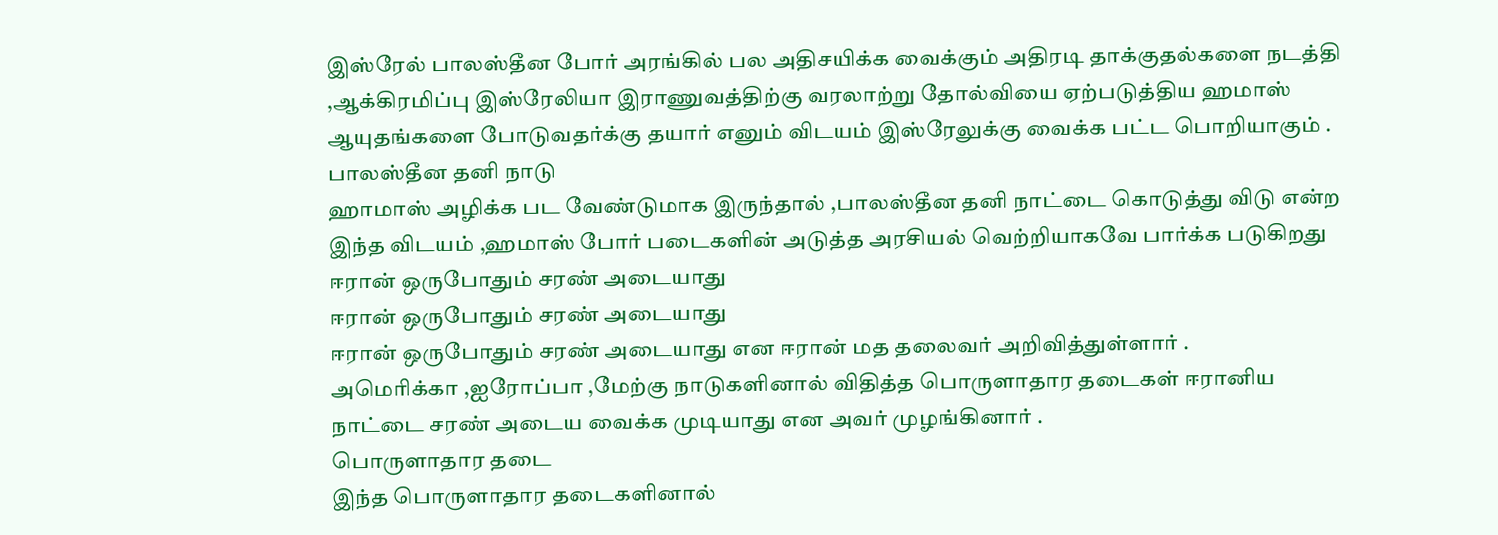இஸ்ரேல் பாலஸ்தீன போர் அரங்கில் பல அதிசயிக்க வைக்கும் அதிரடி தாக்குதல்களை நடத்தி ,ஆக்கிரமிப்பு இஸ்ரேலியா இராணுவத்திற்கு வரலாற்று தோல்வியை ஏற்படுத்திய ஹமாஸ் ஆயுதங்களை போடுவதர்க்கு தயார் எனும் விடயம் இஸ்ரேலுக்கு வைக்க பட்ட பொறியாகும் .
பாலஸ்தீன தனி நாடு
ஹாமாஸ் அழிக்க பட வேண்டுமாக இருந்தால் ,பாலஸ்தீன தனி நாட்டை கொடுத்து விடு என்ற இந்த விடயம் ,ஹமாஸ் போர் படைகளின் அடுத்த அரசியல் வெற்றியாகவே பார்க்க படுகிறது
ஈரான் ஒருபோதும் சரண் அடையாது
ஈரான் ஒருபோதும் சரண் அடையாது
ஈரான் ஒருபோதும் சரண் அடையாது என ஈரான் மத தலைவர் அறிவித்துள்ளார் .
அமெரிக்கா ,ஐரோப்பா ,மேற்கு நாடுகளினால் விதித்த பொருளாதார தடைகள் ஈரானிய நாட்டை சரண் அடைய வைக்க முடியாது என அவர் முழங்கினார் .
பொருளாதார தடை
இந்த பொருளாதார தடைகளினால்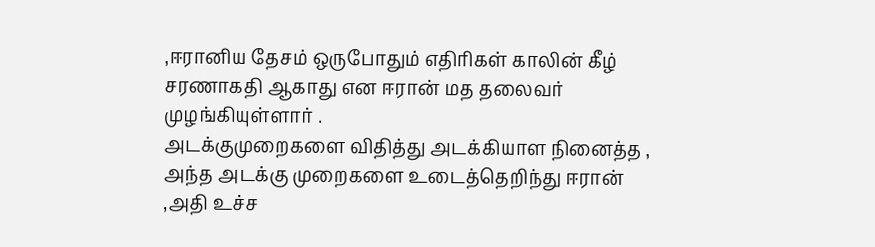,ஈரானிய தேசம் ஒருபோதும் எதிரிகள் காலின் கீழ் சரணாகதி ஆகாது என ஈரான் மத தலைவர் முழங்கியுள்ளார் .
அடக்குமுறைகளை விதித்து அடக்கியாள நினைத்த , அந்த அடக்கு முறைகளை உடைத்தெறிந்து ஈரான் ,அதி உச்ச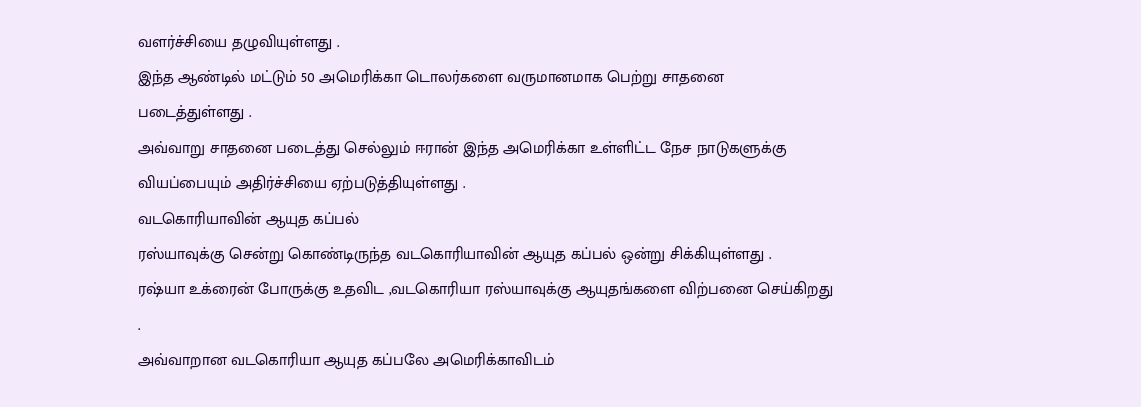வளர்ச்சியை தழுவியுள்ளது .
இந்த ஆண்டில் மட்டும் 50 அமெரிக்கா டொலர்களை வருமானமாக பெற்று சாதனை படைத்துள்ளது .
அவ்வாறு சாதனை படைத்து செல்லும் ஈரான் இந்த அமெரிக்கா உள்ளிட்ட நேச நாடுகளுக்கு வியப்பையும் அதிர்ச்சியை ஏற்படுத்தியுள்ளது .
வடகொரியாவின் ஆயுத கப்பல்
ரஸ்யாவுக்கு சென்று கொண்டிருந்த வடகொரியாவின் ஆயுத கப்பல் ஒன்று சிக்கியுள்ளது .
ரஷ்யா உக்ரைன் போருக்கு உதவிட ,வடகொரியா ரஸ்யாவுக்கு ஆயுதங்களை விற்பனை செய்கிறது .
அவ்வாறான வடகொரியா ஆயுத கப்பலே அமெரிக்காவிடம்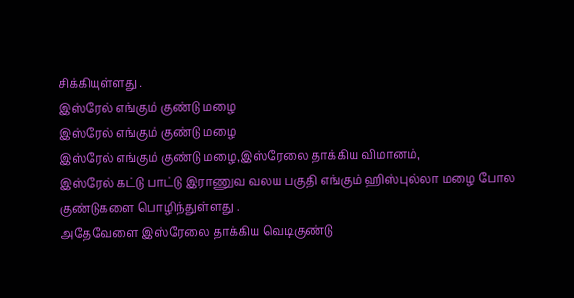சிக்கியுள்ளது .
இஸ்ரேல் எங்கும் குண்டு மழை
இஸ்ரேல் எங்கும் குண்டு மழை
இஸ்ரேல் எங்கும் குண்டு மழை,இஸ்ரேலை தாக்கிய விமானம்,
இஸ்ரேல் கட்டு பாட்டு இராணுவ வலய பகுதி எங்கும் ஹிஸ்புல்லா மழை போல குண்டுகளை பொழிந்துள்ளது .
அதேவேளை இஸ்ரேலை தாக்கிய வெடிகுண்டு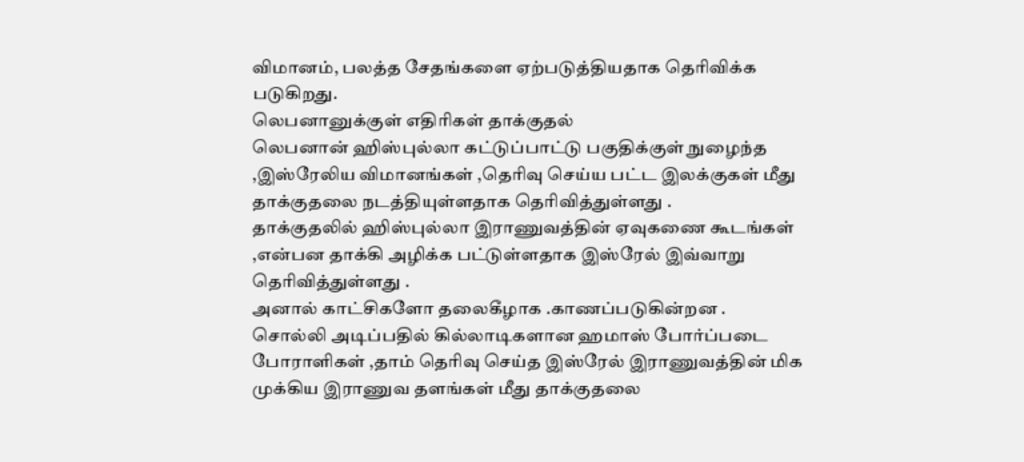விமானம், பலத்த சேதங்களை ஏற்படுத்தியதாக தெரிவிக்க படுகிறது.
லெபனானுக்குள் எதிரிகள் தாக்குதல்
லெபனான் ஹிஸ்புல்லா கட்டுப்பாட்டு பகுதிக்குள் நுழைந்த ,இஸ்ரேலிய விமானங்கள் ,தெரிவு செய்ய பட்ட இலக்குகள் மீது தாக்குதலை நடத்தியுள்ளதாக தெரிவித்துள்ளது .
தாக்குதலில் ஹிஸ்புல்லா இராணுவத்தின் ஏவுகணை கூடங்கள் ,என்பன தாக்கி அழிக்க பட்டுள்ளதாக இஸ்ரேல் இவ்வாறு தெரிவித்துள்ளது .
அனால் காட்சிகளோ தலைகீழாக .காணப்படுகின்றன .
சொல்லி அடிப்பதில் கில்லாடிகளான ஹமாஸ் போர்ப்படை போராளிகள் ,தாம் தெரிவு செய்த இஸ்ரேல் இராணுவத்தின் மிக முக்கிய இராணுவ தளங்கள் மீது தாக்குதலை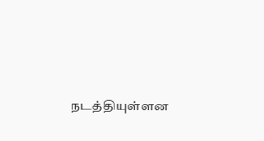நடத்தியுள்ளன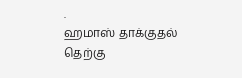.
ஹமாஸ் தாக்குதல்
தெற்கு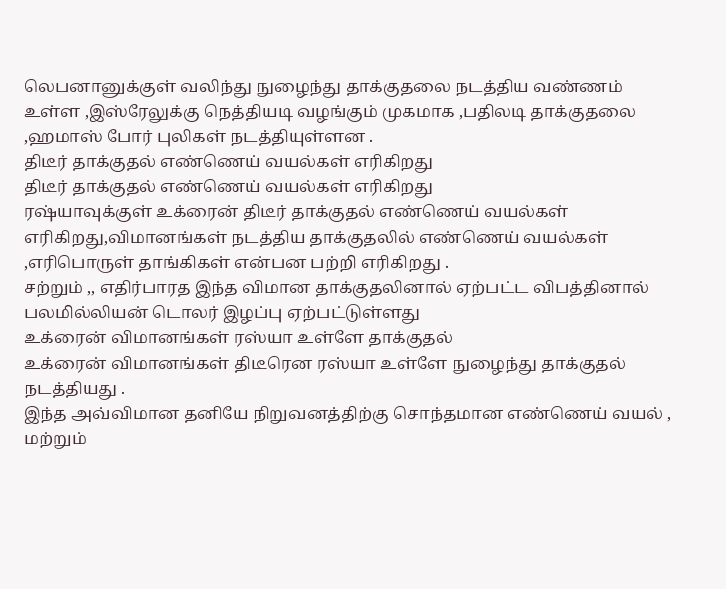லெபனானுக்குள் வலிந்து நுழைந்து தாக்குதலை நடத்திய வண்ணம் உள்ள ,இஸ்ரேலுக்கு நெத்தியடி வழங்கும் முகமாக ,பதிலடி தாக்குதலை ,ஹமாஸ் போர் புலிகள் நடத்தியுள்ளன .
திடீர் தாக்குதல் எண்ணெய் வயல்கள் எரிகிறது
திடீர் தாக்குதல் எண்ணெய் வயல்கள் எரிகிறது
ரஷ்யாவுக்குள் உக்ரைன் திடீர் தாக்குதல் எண்ணெய் வயல்கள் எரிகிறது,விமானங்கள் நடத்திய தாக்குதலில் எண்ணெய் வயல்கள் ,எரிபொருள் தாங்கிகள் என்பன பற்றி எரிகிறது .
சற்றும் ,, எதிர்பாரத இந்த விமான தாக்குதலினால் ஏற்பட்ட விபத்தினால் பலமில்லியன் டொலர் இழப்பு ஏற்பட்டுள்ளது
உக்ரைன் விமானங்கள் ரஸ்யா உள்ளே தாக்குதல்
உக்ரைன் விமானங்கள் திடீரென ரஸ்யா உள்ளே நுழைந்து தாக்குதல் நடத்தியது .
இந்த அவ்விமான தனியே நிறுவனத்திற்கு சொந்தமான எண்ணெய் வயல் , மற்றும்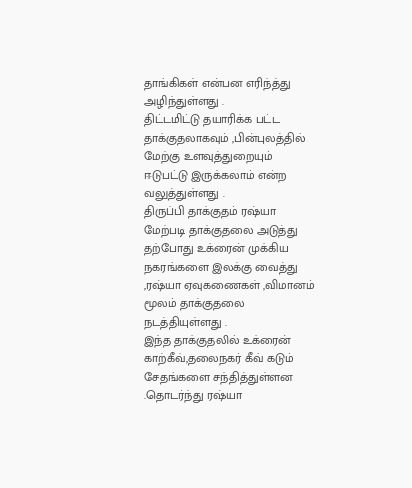தாங்கிகள் என்பன எரிந்த்து அழிந்துள்ளது .
திட்டமிட்டு தயாரிக்க பட்ட தாக்குதலாகவும் ,பின்புலத்தில் மேற்கு உளவுத்துறையும் ஈடுபட்டு இருக்கலாம் என்ற வலுத்துள்ளது .
திருப்பி தாக்குதம் ரஷ்யா
மேற்படி தாக்குதலை அடுத்து தற்போது உக்ரைன் முக்கிய நகரங்களை இலக்கு வைத்து ,ரஷ்யா ஏவுகணைகள் ,விமானம் மூலம் தாக்குதலை நடத்தியுள்ளது .
இந்த தாக்குதலில் உக்ரைன் காற்கீவ்,தலைநகர் கீவ் கடும் சேதங்களை சந்தித்துள்ளன .தொடர்ந்து ரஷ்யா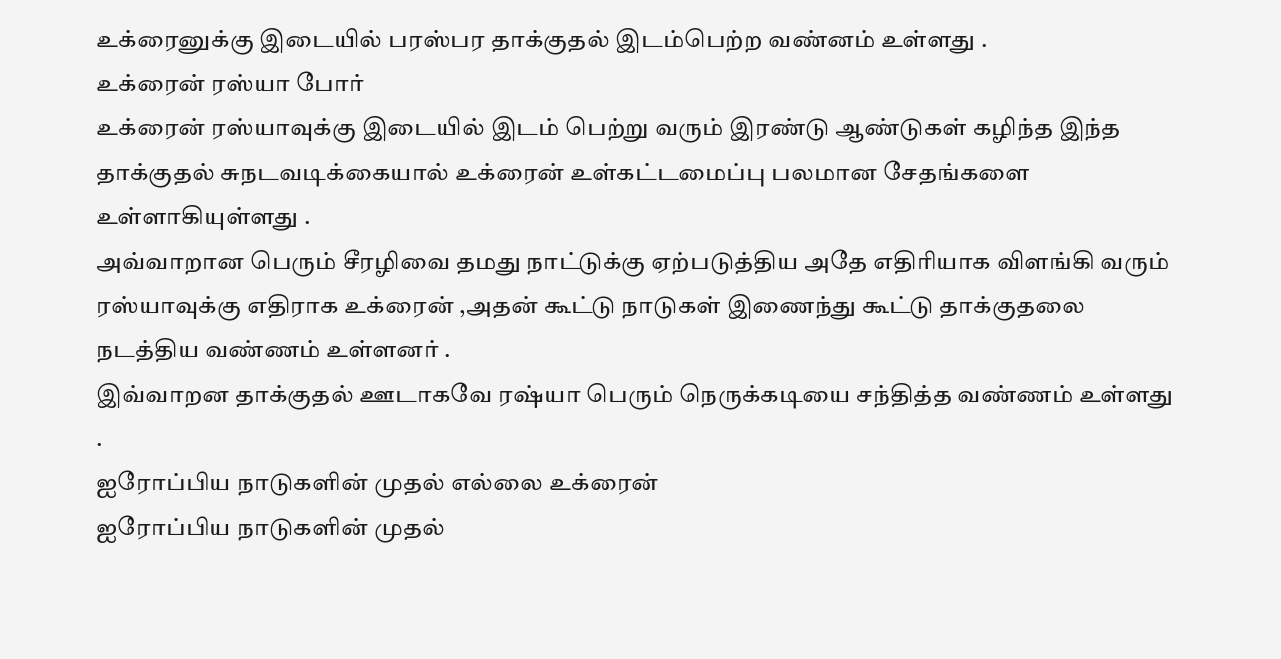உக்ரைனுக்கு இடையில் பரஸ்பர தாக்குதல் இடம்பெற்ற வண்னம் உள்ளது .
உக்ரைன் ரஸ்யா போர்
உக்ரைன் ரஸ்யாவுக்கு இடையில் இடம் பெற்று வரும் இரண்டு ஆண்டுகள் கழிந்த இந்த தாக்குதல் சுநடவடிக்கையால் உக்ரைன் உள்கட்டமைப்பு பலமான சேதங்களை உள்ளாகியுள்ளது .
அவ்வாறான பெரும் சீரழிவை தமது நாட்டுக்கு ஏற்படுத்திய அதே எதிரியாக விளங்கி வரும் ரஸ்யாவுக்கு எதிராக உக்ரைன் ,அதன் கூட்டு நாடுகள் இணைந்து கூட்டு தாக்குதலை நடத்திய வண்ணம் உள்ளனர் .
இவ்வாறன தாக்குதல் ஊடாகவே ரஷ்யா பெரும் நெருக்கடியை சந்தித்த வண்ணம் உள்ளது .
ஐரோப்பிய நாடுகளின் முதல் எல்லை உக்ரைன்
ஐரோப்பிய நாடுகளின் முதல்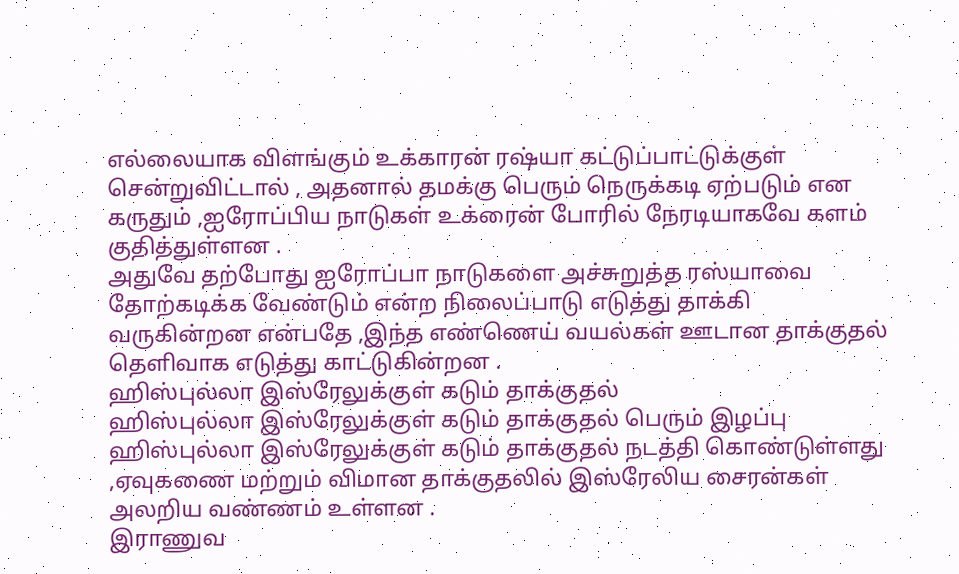எல்லையாக விளங்கும் உக்காரன் ரஷ்யா கட்டுப்பாட்டுக்குள் சென்றுவிட்டால் , அதனால் தமக்கு பெரும் நெருக்கடி ஏற்படும் என கருதும் ,ஐரோப்பிய நாடுகள் உக்ரைன் போரில் நேரடியாகவே களம் குதித்துள்ளன .
அதுவே தற்போது ஐரோப்பா நாடுகளை அச்சுறுத்த ரஸ்யாவை தோற்கடிக்க வேண்டும் என்ற நிலைப்பாடு எடுத்து தாக்கி வருகின்றன என்பதே ,இந்த எண்ணெய் வயல்கள் ஊடான தாக்குதல் தெளிவாக எடுத்து காட்டுகின்றன .
ஹிஸ்புல்லா இஸ்ரேலுக்குள் கடும் தாக்குதல்
ஹிஸ்புல்லா இஸ்ரேலுக்குள் கடும் தாக்குதல் பெரும் இழப்பு
ஹிஸ்புல்லா இஸ்ரேலுக்குள் கடும் தாக்குதல் நடத்தி கொண்டுள்ளது ,ஏவுகணை மற்றும் விமான தாக்குதலில் இஸ்ரேலிய சைரன்கள் அலறிய வண்ணம் உள்ளன .
இராணுவ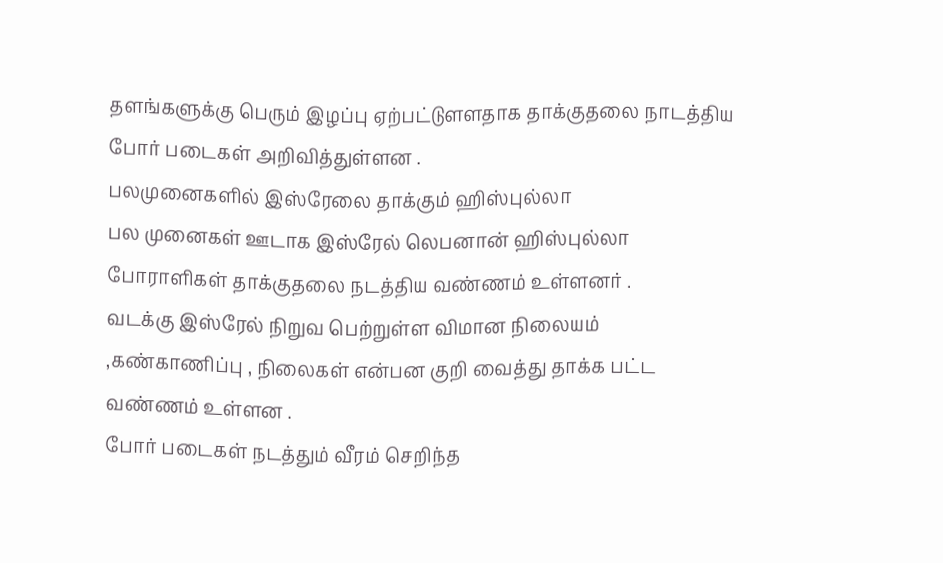தளங்களுக்கு பெரும் இழப்பு ஏற்பட்டுளளதாக தாக்குதலை நாடத்திய போர் படைகள் அறிவித்துள்ளன .
பலமுனைகளில் இஸ்ரேலை தாக்கும் ஹிஸ்புல்லா
பல முனைகள் ஊடாக இஸ்ரேல் லெபனான் ஹிஸ்புல்லா போராளிகள் தாக்குதலை நடத்திய வண்ணம் உள்ளனர் .
வடக்கு இஸ்ரேல் நிறுவ பெற்றுள்ள விமான நிலையம் ,கண்காணிப்பு , நிலைகள் என்பன குறி வைத்து தாக்க பட்ட வண்ணம் உள்ளன .
போர் படைகள் நடத்தும் வீரம் செறிந்த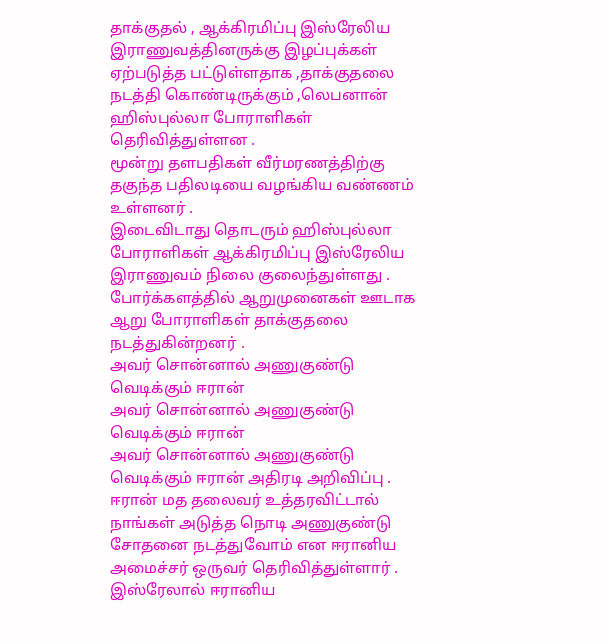தாக்குதல் , ஆக்கிரமிப்பு இஸ்ரேலிய இராணுவத்தினருக்கு இழப்புக்கள் ஏற்படுத்த பட்டுள்ளதாக ,தாக்குதலை நடத்தி கொண்டிருக்கும் ,லெபனான் ஹிஸ்புல்லா போராளிகள் தெரிவித்துள்ளன .
மூன்று தளபதிகள் வீர்மரணத்திற்கு தகுந்த பதிலடியை வழங்கிய வண்ணம் உள்ளனர் .
இடைவிடாது தொடரும் ஹிஸ்புல்லா போராளிகள் ஆக்கிரமிப்பு இஸ்ரேலிய இராணுவம் நிலை குலைந்துள்ளது .
போர்க்களத்தில் ஆறுமுனைகள் ஊடாக ஆறு போராளிகள் தாக்குதலை நடத்துகின்றனர் .
அவர் சொன்னால் அணுகுண்டு வெடிக்கும் ஈரான்
அவர் சொன்னால் அணுகுண்டு வெடிக்கும் ஈரான்
அவர் சொன்னால் அணுகுண்டு வெடிக்கும் ஈரான் அதிரடி அறிவிப்பு .
ஈரான் மத தலைவர் உத்தரவிட்டால் நாங்கள் அடுத்த நொடி அணுகுண்டு சோதனை நடத்துவோம் என ஈரானிய அமைச்சர் ஒருவர் தெரிவித்துள்ளார் .
இஸ்ரேலால் ஈரானிய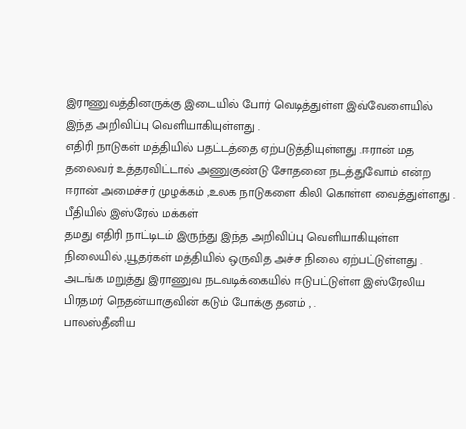இராணுவத்தினருக்கு இடையில் போர் வெடித்துள்ள இவ்வேளையில் இந்த அறிவிப்பு வெளியாகியுள்ளது .
எதிரி நாடுகள் மத்தியில் பதட்டத்தை ஏற்படுத்தியுள்ளது .ஈரான் மத தலைவர் உத்தரவிட்டால் அணுகுண்டு சோதனை நடத்துவோம் என்ற ஈரான் அமைச்சர் முழக்கம் ,உலக நாடுகளை கிலி கொள்ள வைத்துள்ளது .
பீதியில் இஸ்ரேல் மக்கள்
தமது எதிரி நாட்டிடம் இருந்து இந்த அறிவிப்பு வெளியாகியுள்ள நிலையில் ,யூதர்கள் மத்தியில் ஒருவித அச்ச நிலை ஏற்பட்டுள்ளது .
அடங்க மறுத்து இராணுவ நடவடிக்கையில் ஈடுபட்டுள்ள இஸ்ரேலிய பிரதமர் நெதன்யாகுவின் கடும் போக்கு தனம் , .
பாலஸ்தீனிய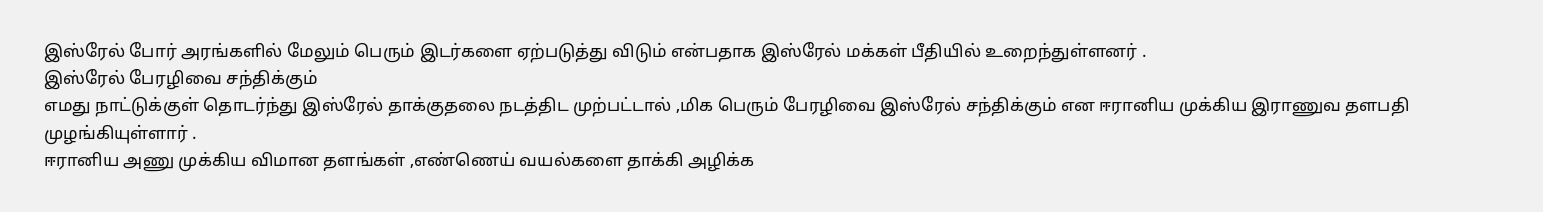இஸ்ரேல் போர் அரங்களில் மேலும் பெரும் இடர்களை ஏற்படுத்து விடும் என்பதாக இஸ்ரேல் மக்கள் பீதியில் உறைந்துள்ளனர் .
இஸ்ரேல் பேரழிவை சந்திக்கும்
எமது நாட்டுக்குள் தொடர்ந்து இஸ்ரேல் தாக்குதலை நடத்திட முற்பட்டால் ,மிக பெரும் பேரழிவை இஸ்ரேல் சந்திக்கும் என ஈரானிய முக்கிய இராணுவ தளபதி முழங்கியுள்ளார் .
ஈரானிய அணு முக்கிய விமான தளங்கள் ,எண்ணெய் வயல்களை தாக்கி அழிக்க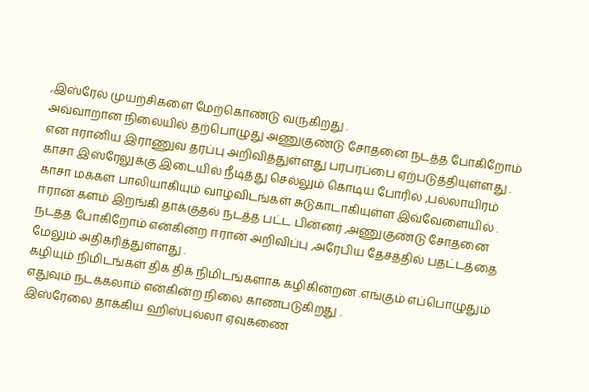,இஸ்ரேல் முயற்சிகளை மேற்கொண்டு வருகிறது .
அவ்வாறான நிலையில் தற்பொழுது அணுகுண்டு சோதனை நடத்த போகிறோம் என ஈரானிய இராணுவ தரப்பு அறிவித்துள்ளது பரபரப்பை ஏற்படுத்தியுள்ளது .
காசா இஸ்ரேலுக்கு இடையில் நீடித்து செல்லும் கொடிய போரில் ,பல்லாயிரம் காசா மக்கள் பாலியாகியும் வாழ்விடங்கள் சுடுகாடாகியுள்ள இவ்வேளையில் .
ஈரான் களம் இறங்கி தாக்குதல் நடத்த பட்ட பின்னர் ,அணுகுண்டு சோதனை நடத்த போகிறோம் என்கின்ற ஈரான் அறிவிப்பு ,அரேபிய தேசத்தில் பதட்டத்தை மேலும் அதிகரித்துள்ளது .
கழியும் நிமிடங்கள் திக் திக் நிமிடங்களாக கழிகின்றன .எங்கும் எப்பொழுதும் எதுவும் நடக்கலாம் என்கின்ற நிலை காணபடுகிறது .
இஸ்ரேலை தாக்கிய ஹிஸ்புல்லா ஏவுகணை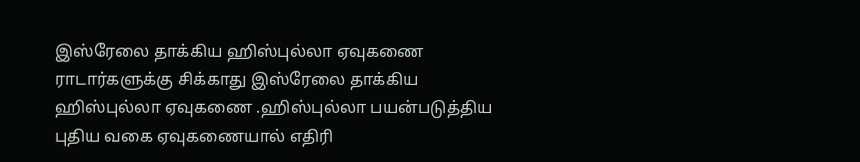இஸ்ரேலை தாக்கிய ஹிஸ்புல்லா ஏவுகணை
ராடார்களுக்கு சிக்காது இஸ்ரேலை தாக்கிய
ஹிஸ்புல்லா ஏவுகணை .ஹிஸ்புல்லா பயன்படுத்திய புதிய வகை ஏவுகணையால் எதிரி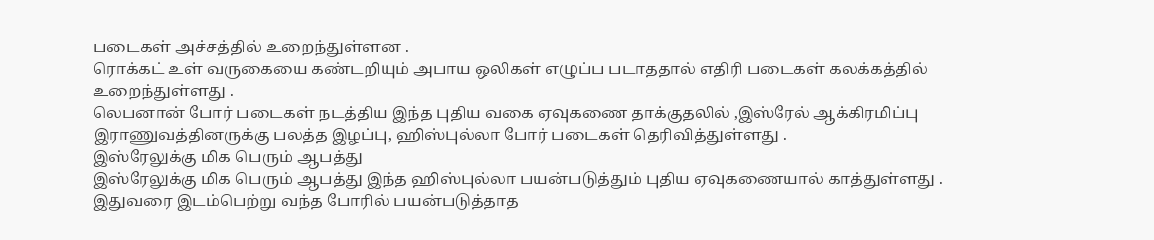படைகள் அச்சத்தில் உறைந்துள்ளன .
ரொக்கட் உள் வருகையை கண்டறியும் அபாய ஒலிகள் எழுப்ப படாததால் எதிரி படைகள் கலக்கத்தில் உறைந்துள்ளது .
லெபனான் போர் படைகள் நடத்திய இந்த புதிய வகை ஏவுகணை தாக்குதலில் ,இஸ்ரேல் ஆக்கிரமிப்பு இராணுவத்தினருக்கு பலத்த இழப்பு, ஹிஸ்புல்லா போர் படைகள் தெரிவித்துள்ளது .
இஸ்ரேலுக்கு மிக பெரும் ஆபத்து
இஸ்ரேலுக்கு மிக பெரும் ஆபத்து இந்த ஹிஸ்புல்லா பயன்படுத்தும் புதிய ஏவுகணையால் காத்துள்ளது .
இதுவரை இடம்பெற்று வந்த போரில் பயன்படுத்தாத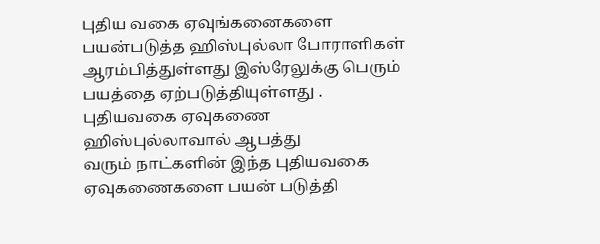புதிய வகை ஏவுங்கனைகளை பயன்படுத்த ஹிஸ்புல்லா போராளிகள் ஆரம்பித்துள்ளது இஸ்ரேலுக்கு பெரும் பயத்தை ஏற்படுத்தியுள்ளது .
புதியவகை ஏவுகணை ஹிஸ்புல்லாவால் ஆபத்து
வரும் நாட்களின் இந்த புதியவகை ஏவுகணைகளை பயன் படுத்தி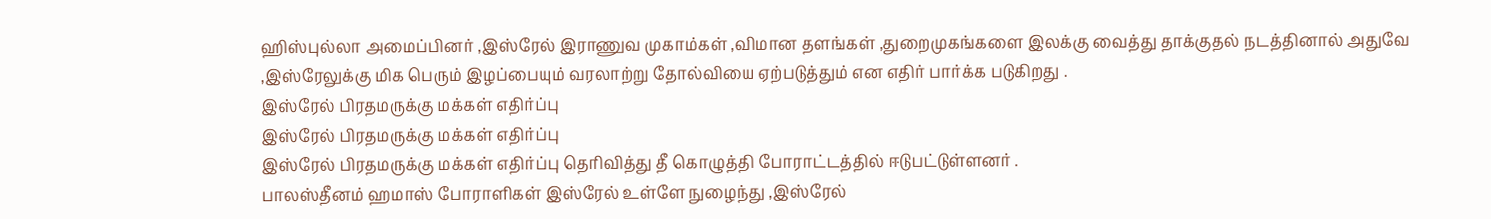ஹிஸ்புல்லா அமைப்பினர் ,இஸ்ரேல் இராணுவ முகாம்கள் ,விமான தளங்கள் ,துறைமுகங்களை இலக்கு வைத்து தாக்குதல் நடத்தினால் அதுவே ,இஸ்ரேலுக்கு மிக பெரும் இழப்பையும் வரலாற்று தோல்வியை ஏற்படுத்தும் என எதிர் பார்க்க படுகிறது .
இஸ்ரேல் பிரதமருக்கு மக்கள் எதிர்ப்பு
இஸ்ரேல் பிரதமருக்கு மக்கள் எதிர்ப்பு
இஸ்ரேல் பிரதமருக்கு மக்கள் எதிர்ப்பு தெரிவித்து தீ கொழுத்தி போராட்டத்தில் ஈடுபட்டுள்ளனர் .
பாலஸ்தீனம் ஹமாஸ் போராளிகள் இஸ்ரேல் உள்ளே நுழைந்து ,இஸ்ரேல்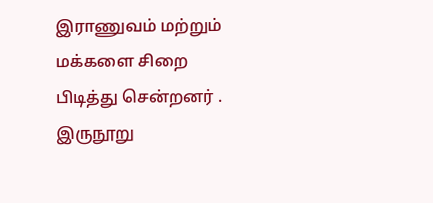இராணுவம் மற்றும் மக்களை சிறை பிடித்து சென்றனர் .
இருநூறு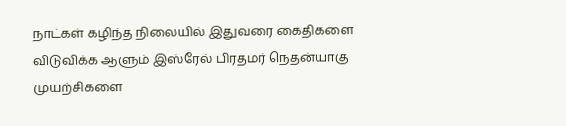நாட்கள் கழிந்த நிலையில் இதுவரை கைதிகளை விடுவிக்க ஆளும் இஸ்ரேல் பிரதமர் நெதன்யாகு முயற்சிகளை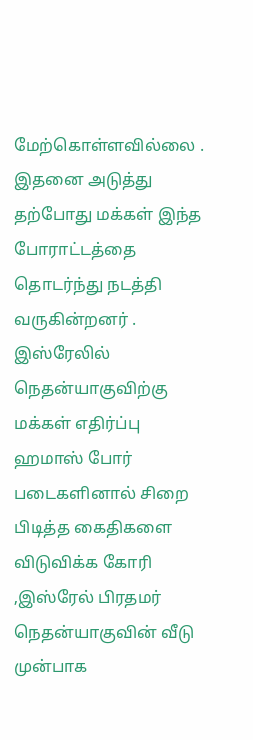மேற்கொள்ளவில்லை .
இதனை அடுத்து தற்போது மக்கள் இந்த போராட்டத்தை தொடர்ந்து நடத்தி வருகின்றனர் .
இஸ்ரேலில் நெதன்யாகுவிற்கு மக்கள் எதிர்ப்பு
ஹமாஸ் போர் படைகளினால் சிறை பிடித்த கைதிகளை விடுவிக்க கோரி ,இஸ்ரேல் பிரதமர் நெதன்யாகுவின் வீடு முன்பாக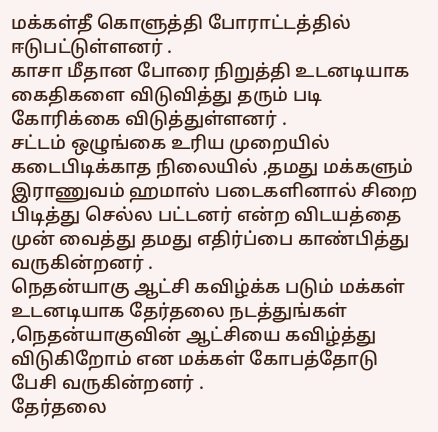மக்கள்தீ கொளுத்தி போராட்டத்தில் ஈடுபட்டுள்ளனர் .
காசா மீதான போரை நிறுத்தி உடனடியாக கைதிகளை விடுவித்து தரும் படி கோரிக்கை விடுத்துள்ளனர் .
சட்டம் ஒழுங்கை உரிய முறையில் கடைபிடிக்காத நிலையில் ,தமது மக்களும் இராணுவம் ஹமாஸ் படைகளினால் சிறை பிடித்து செல்ல பட்டனர் என்ற விடயத்தை முன் வைத்து தமது எதிர்ப்பை காண்பித்து வருகின்றனர் .
நெதன்யாகு ஆட்சி கவிழ்க்க படும் மக்கள்
உடனடியாக தேர்தலை நடத்துங்கள் ,நெதன்யாகுவின் ஆட்சியை கவிழ்த்து விடுகிறோம் என மக்கள் கோபத்தோடு பேசி வருகின்றனர் .
தேர்தலை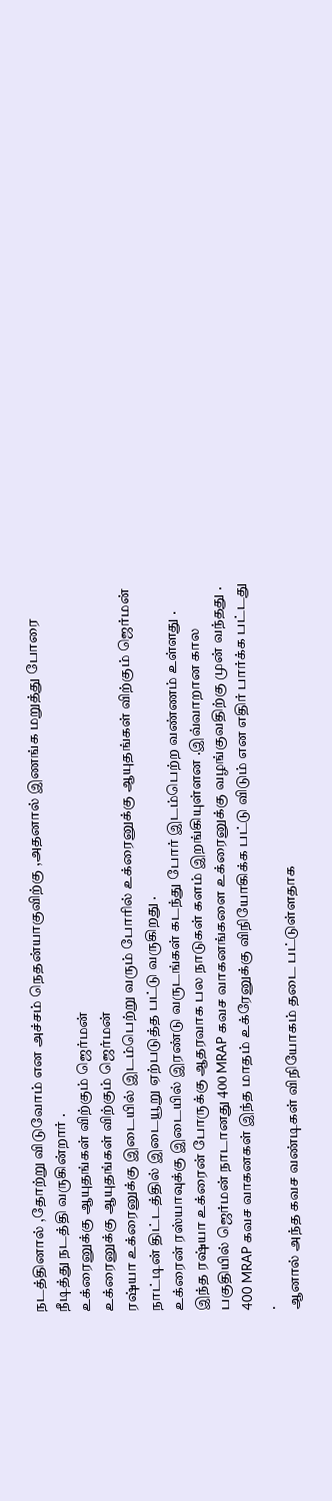நடத்தினால் ,தோற்று விடுவோம் என அச்சம் நெதன்யாகுவிற்கு ,அதனால் இணங்க மறுத்து போரை நீடித்து நடத்தி வருகின்றார் .
உக்ரைனுக்கு ஆயுதங்கள் விற்கும் ஜெர்மன்
உக்ரைனுக்கு ஆயுதங்கள் விற்கும் ஜெர்மன்
ரஷ்யா உக்ரைனுக்கு இடையில் இடம்பெற்று வரும் போரில் உக்ரைனுக்கு ஆயுதங்கள் விற்கும் ஜெர்மன் நாட்டின் திட்டத்தில் இடையூறு ஏற்படுத்த பட்டு வருகிறது .
உக்ரைன் ரஸ்யாவுக்கு இடையில் இரண்டு வருடங்கள் கடந்து போர் இடம்பெற்ற வண்ணம் உள்ளது .
இந்த ரஷ்யா உக்ரைன் போருக்கு ஆதரவாக பல நாடுகள் களம் இறங்கியுள்ளன .இவ்வாறான கால பகுதியில் ஜெர்மன் நாடானது 400 MRAP கவச வாகனங்களை உக்ரைனுக்கு வழங்குவதிற்கு முன் வந்தது .
400 MRAP கவச வாகனகள் இந்த மாதம் உக்ரேனுக்கு விநியோகிக்க பட்டு விடும் என எதிர் பார்க்க பட்டது .
ஆனால் அந்த கவச வண்டிகள் விநியோகம் தடை பட்டுள்ளதாக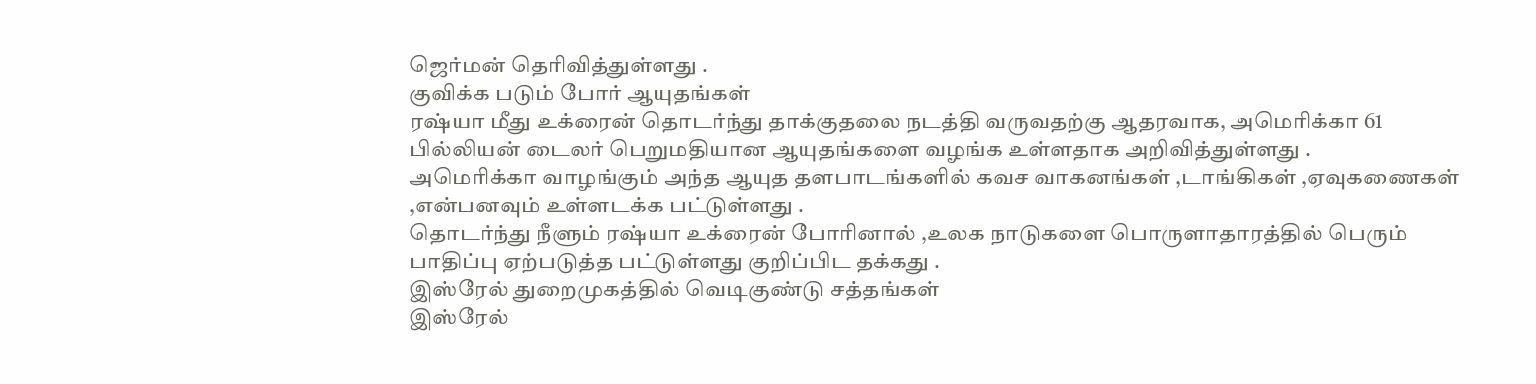ஜெர்மன் தெரிவித்துள்ளது .
குவிக்க படும் போர் ஆயுதங்கள்
ரஷ்யா மீது உக்ரைன் தொடர்ந்து தாக்குதலை நடத்தி வருவதற்கு ஆதரவாக, அமெரிக்கா 61 பில்லியன் டைலர் பெறுமதியான ஆயுதங்களை வழங்க உள்ளதாக அறிவித்துள்ளது .
அமெரிக்கா வாழங்கும் அந்த ஆயுத தளபாடங்களில் கவச வாகனங்கள் ,டாங்கிகள் ,ஏவுகணைகள் ,என்பனவும் உள்ளடக்க பட்டுள்ளது .
தொடர்ந்து நீளும் ரஷ்யா உக்ரைன் போரினால் ,உலக நாடுகளை பொருளாதாரத்தில் பெரும் பாதிப்பு ஏற்படுத்த பட்டுள்ளது குறிப்பிட தக்கது .
இஸ்ரேல் துறைமுகத்தில் வெடிகுண்டு சத்தங்கள்
இஸ்ரேல்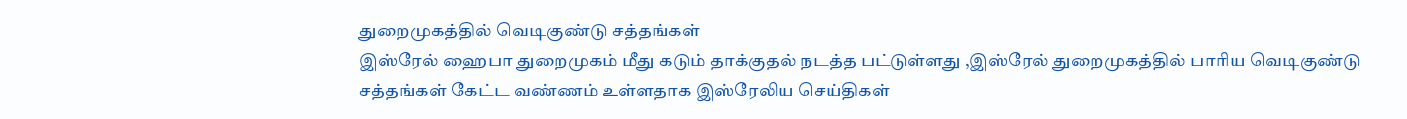துறைமுகத்தில் வெடிகுண்டு சத்தங்கள்
இஸ்ரேல் ஹைபா துறைமுகம் மீது கடும் தாக்குதல் நடத்த பட்டுள்ளது ,இஸ்ரேல் துறைமுகத்தில் பாரிய வெடிகுண்டு சத்தங்கள் கேட்ட வண்ணம் உள்ளதாக இஸ்ரேலிய செய்திகள்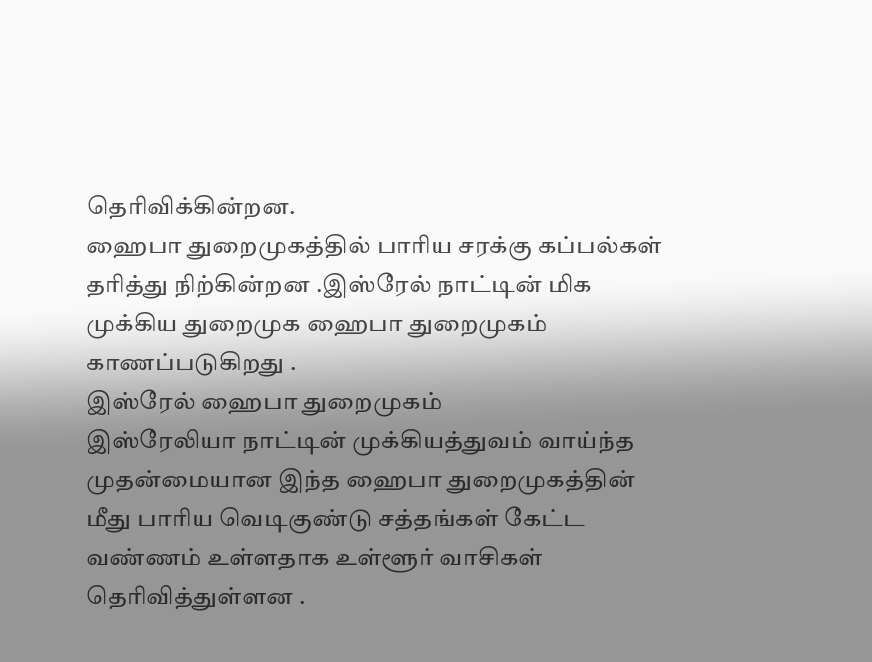தெரிவிக்கின்றன.
ஹைபா துறைமுகத்தில் பாரிய சரக்கு கப்பல்கள் தரித்து நிற்கின்றன .இஸ்ரேல் நாட்டின் மிக முக்கிய துறைமுக ஹைபா துறைமுகம் காணப்படுகிறது .
இஸ்ரேல் ஹைபா துறைமுகம்
இஸ்ரேலியா நாட்டின் முக்கியத்துவம் வாய்ந்த முதன்மையான இந்த ஹைபா துறைமுகத்தின் மீது பாரிய வெடிகுண்டு சத்தங்கள் கேட்ட வண்ணம் உள்ளதாக உள்ளூர் வாசிகள் தெரிவித்துள்ளன .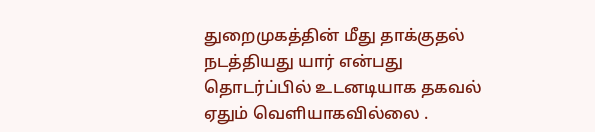துறைமுகத்தின் மீது தாக்குதல் நடத்தியது யார் என்பது தொடர்ப்பில் உடனடியாக தகவல் ஏதும் வெளியாகவில்லை .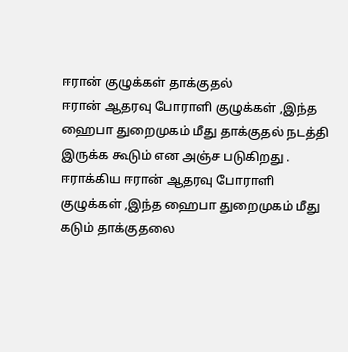ஈரான் குழுக்கள் தாக்குதல்
ஈரான் ஆதரவு போராளி குழுக்கள் ,இந்த ஹைபா துறைமுகம் மீது தாக்குதல் நடத்தி இருக்க கூடும் என அஞ்ச படுகிறது .
ஈராக்கிய ஈரான் ஆதரவு போராளி குழுக்கள் ,இந்த ஹைபா துறைமுகம் மீது கடும் தாக்குதலை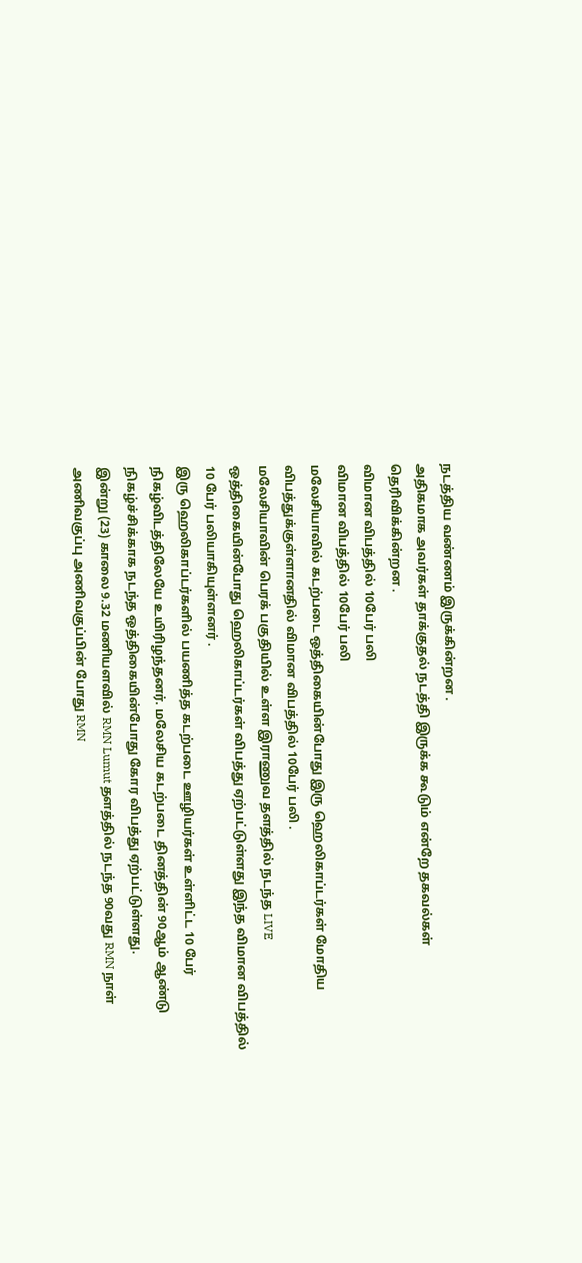நடத்திய வண்ணம் இருக்கின்றன .
அதிகமாக அவர்கள் தாக்குதல் நடத்தி இருக்க கூடும் என்றே தகவல்கள் தெரிவிக்கின்றன .
விமான விபத்தில் 10பேர் பலி
விமான விபத்தில் 10பேர் பலி
மலேசியாவில் கடற்படை ஒத்திகையின்போது இரு ஹெலிகாப்டர்கள் மோதிய விபத்துக்குள்ளானதில் விமான விபத்தில் 10பேர் பலி .
மலேசியாவின் பெரக் பகுதியில் உள்ள இராணுவ தளத்தில் நடந்த LIVE ஒத்திகையின்போது ஹெலிகாப்டர்கள் விபத்து ஏற்பட்டுள்ளது இந்த விமான விபத்தில் 10 பேர் பலியாகியுள்ளனர் .
இரு ஹெலிகாப்டர்களில் பயணித்த கடற்படை ஊழியர்கள் உள்ளிட்ட 10 பேர் நிகழ்விடத்திலேயே உயிரிழந்தனர். மலேசிய கடற்படை தினத்தின் 90ஆம் ஆண்டு நிகழ்ச்சிக்காக நடந்த ஒத்திகையின்போது கோர விபத்து ஏற்பட்டுள்ளது.
இன்று (23) காலை 9.32 மணியளவில் RMN Lumut தளத்தில் நடந்த 90வது RMN நாள் அணிவகுப்பு அணிவகுப்பின் போது RMN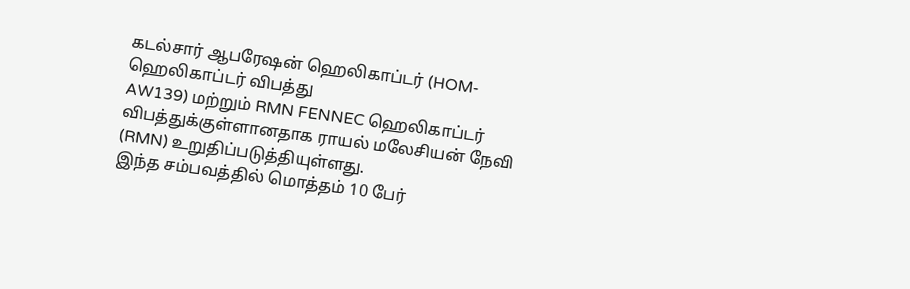கடல்சார் ஆபரேஷன் ஹெலிகாப்டர் (HOM-
ஹெலிகாப்டர் விபத்து
AW139) மற்றும் RMN FENNEC ஹெலிகாப்டர் விபத்துக்குள்ளானதாக ராயல் மலேசியன் நேவி (RMN) உறுதிப்படுத்தியுள்ளது.
இந்த சம்பவத்தில் மொத்தம் 10 பேர்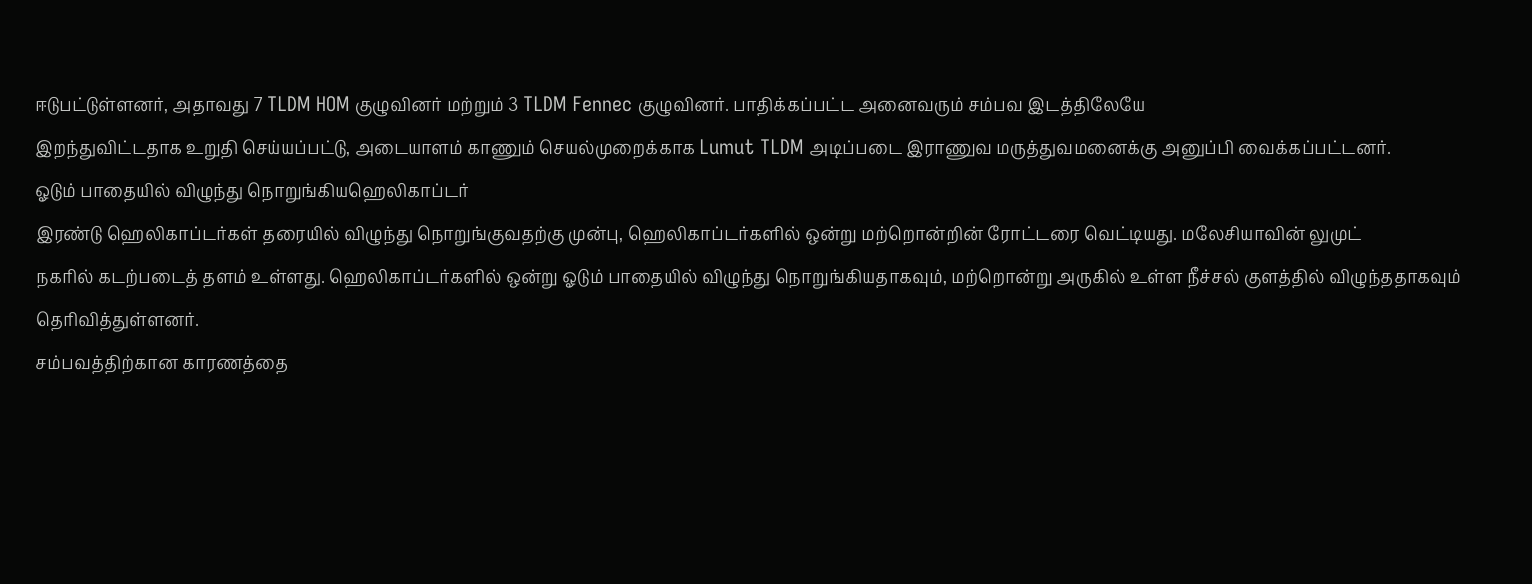ஈடுபட்டுள்ளனர், அதாவது 7 TLDM HOM குழுவினர் மற்றும் 3 TLDM Fennec குழுவினர். பாதிக்கப்பட்ட அனைவரும் சம்பவ இடத்திலேயே
இறந்துவிட்டதாக உறுதி செய்யப்பட்டு, அடையாளம் காணும் செயல்முறைக்காக Lumut TLDM அடிப்படை இராணுவ மருத்துவமனைக்கு அனுப்பி வைக்கப்பட்டனர்.
ஓடும் பாதையில் விழுந்து நொறுங்கியஹெலிகாப்டர்
இரண்டு ஹெலிகாப்டர்கள் தரையில் விழுந்து நொறுங்குவதற்கு முன்பு, ஹெலிகாப்டர்களில் ஒன்று மற்றொன்றின் ரோட்டரை வெட்டியது. மலேசியாவின் லுமுட்
நகரில் கடற்படைத் தளம் உள்ளது. ஹெலிகாப்டர்களில் ஒன்று ஓடும் பாதையில் விழுந்து நொறுங்கியதாகவும், மற்றொன்று அருகில் உள்ள நீச்சல் குளத்தில் விழுந்ததாகவும் தெரிவித்துள்ளனர்.
சம்பவத்திற்கான காரணத்தை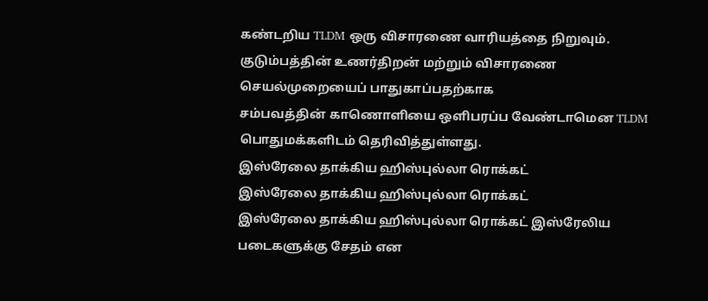கண்டறிய TLDM ஒரு விசாரணை வாரியத்தை நிறுவும். குடும்பத்தின் உணர்திறன் மற்றும் விசாரணை செயல்முறையைப் பாதுகாப்பதற்காக
சம்பவத்தின் காணொளியை ஒளிபரப்ப வேண்டாமென TLDM பொதுமக்களிடம் தெரிவித்துள்ளது.
இஸ்ரேலை தாக்கிய ஹிஸ்புல்லா ரொக்கட்
இஸ்ரேலை தாக்கிய ஹிஸ்புல்லா ரொக்கட்
இஸ்ரேலை தாக்கிய ஹிஸ்புல்லா ரொக்கட் இஸ்ரேலிய படைகளுக்கு சேதம் என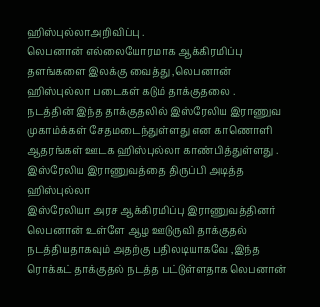ஹிஸ்புல்லாஅறிவிப்பு .
லெபனான் எல்லையோரமாக ஆக்கிரமிப்பு தளங்களை இலக்கு வைத்து ,லெபனான் ஹிஸ்புல்லா படைகள் கடும் தாக்குதலை .
நடத்தின் இந்த தாக்குதலில் இஸ்ரேலிய இராணுவ முகாம்க்கள் சேதமடைந்துள்ளது என காணொளி ஆதரங்கள் ஊடக ஹிஸ்புல்லா காண்பித்துள்ளது .
இஸ்ரேலிய இராணுவத்தை திருப்பி அடித்த ஹிஸ்புல்லா
இஸ்ரேலியா அரச ஆக்கிரமிப்பு இராணுவத்தினர் லெபனான் உள்ளே ஆழ ஊடுருவி தாக்குதல் நடத்தியதாகவும் அதற்கு பதிலடியாகவே ,இந்த ரொக்கட் தாக்குதல் நடத்த பட்டுள்ளதாக லெபனான்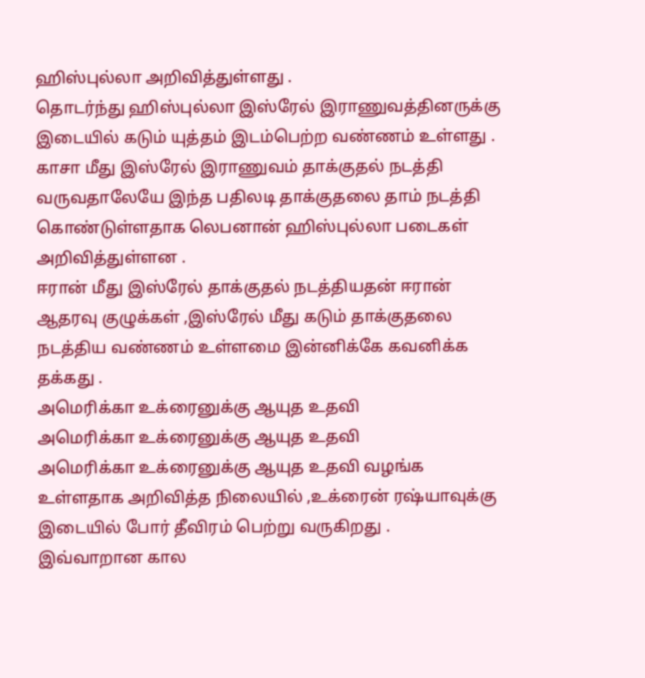ஹிஸ்புல்லா அறிவித்துள்ளது .
தொடர்ந்து ஹிஸ்புல்லா இஸ்ரேல் இராணுவத்தினருக்கு இடையில் கடும் யுத்தம் இடம்பெற்ற வண்ணம் உள்ளது .
காசா மீது இஸ்ரேல் இராணுவம் தாக்குதல் நடத்தி வருவதாலேயே இந்த பதிலடி தாக்குதலை தாம் நடத்தி கொண்டுள்ளதாக லெபனான் ஹிஸ்புல்லா படைகள் அறிவித்துள்ளன .
ஈரான் மீது இஸ்ரேல் தாக்குதல் நடத்தியதன் ஈரான் ஆதரவு குழுக்கள் ,இஸ்ரேல் மீது கடும் தாக்குதலை நடத்திய வண்ணம் உள்ளமை இன்னிக்கே கவனிக்க தக்கது .
அமெரிக்கா உக்ரைனுக்கு ஆயுத உதவி
அமெரிக்கா உக்ரைனுக்கு ஆயுத உதவி
அமெரிக்கா உக்ரைனுக்கு ஆயுத உதவி வழங்க உள்ளதாக அறிவித்த நிலையில் ,உக்ரைன் ரஷ்யாவுக்கு இடையில் போர் தீவிரம் பெற்று வருகிறது .
இவ்வாறான கால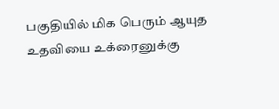பகுதியில் மிக பெரும் ஆயுத உதவியை உக்ரைனுக்கு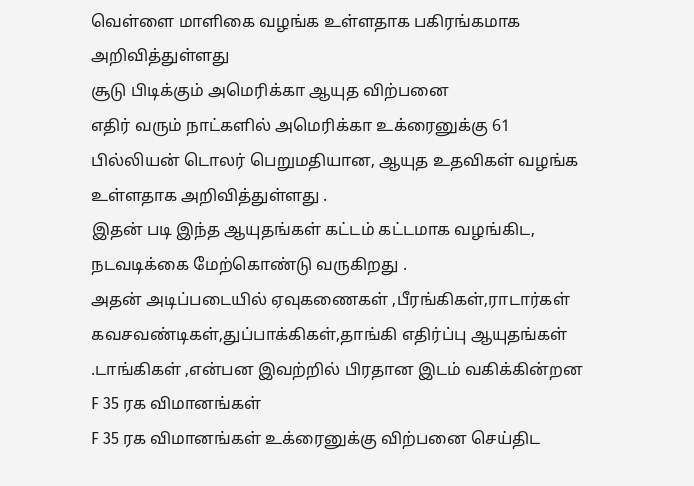வெள்ளை மாளிகை வழங்க உள்ளதாக பகிரங்கமாக அறிவித்துள்ளது
சூடு பிடிக்கும் அமெரிக்கா ஆயுத விற்பனை
எதிர் வரும் நாட்களில் அமெரிக்கா உக்ரைனுக்கு 61 பில்லியன் டொலர் பெறுமதியான, ஆயுத உதவிகள் வழங்க உள்ளதாக அறிவித்துள்ளது .
இதன் படி இந்த ஆயுதங்கள் கட்டம் கட்டமாக வழங்கிட, நடவடிக்கை மேற்கொண்டு வருகிறது .
அதன் அடிப்படையில் ஏவுகணைகள் ,பீரங்கிகள்,ராடார்கள் கவசவண்டிகள்,துப்பாக்கிகள்,தாங்கி எதிர்ப்பு ஆயுதங்கள் .டாங்கிகள் ,என்பன இவற்றில் பிரதான இடம் வகிக்கின்றன
F 35 ரக விமானங்கள்
F 35 ரக விமானங்கள் உக்ரைனுக்கு விற்பனை செய்திட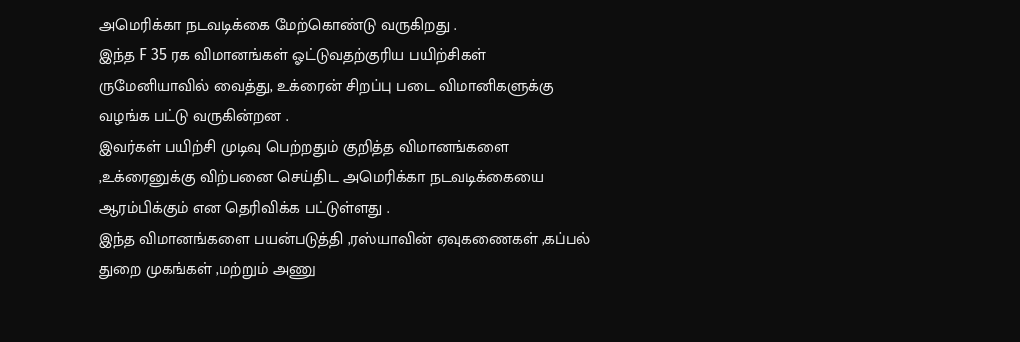அமெரிக்கா நடவடிக்கை மேற்கொண்டு வருகிறது .
இந்த F 35 ரக விமானங்கள் ஓட்டுவதற்குரிய பயிற்சிகள் ருமேனியாவில் வைத்து, உக்ரைன் சிறப்பு படை விமானிகளுக்கு வழங்க பட்டு வருகின்றன .
இவர்கள் பயிற்சி முடிவு பெற்றதும் குறித்த விமானங்களை ,உக்ரைனுக்கு விற்பனை செய்திட அமெரிக்கா நடவடிக்கையை ஆரம்பிக்கும் என தெரிவிக்க பட்டுள்ளது .
இந்த விமானங்களை பயன்படுத்தி ,ரஸ்யாவின் ஏவுகணைகள் ,கப்பல் துறை முகங்கள் ,மற்றும் அணு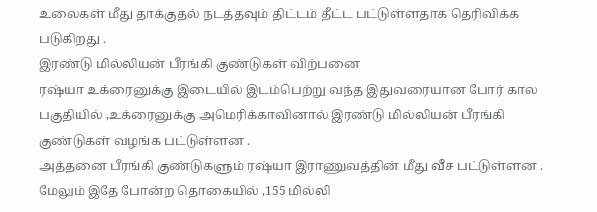உலைகள் மீது தாக்குதல் நடத்தவும் திட்டம் தீட்ட பட்டுள்ளதாக தெரிவிக்க படுகிறது .
இரண்டு மில்லியன் பீரங்கி குண்டுகள் விற்பனை
ரஷ்யா உக்ரைனுக்கு இடையில் இடம்பெற்று வந்த இதுவரையான போர் கால பகுதியில் ,உக்ரைனுக்கு அமெரிக்காவினால் இரண்டு மில்லியன் பீரங்கி குண்டுகள் வழங்க பட்டுள்ளன .
அத்தனை பீரங்கி குண்டுகளும் ரஷ்யா இராணுவத்தின் மீது வீச பட்டுள்ளன .
மேலும் இதே போன்ற தொகையில் ,155 மில்லி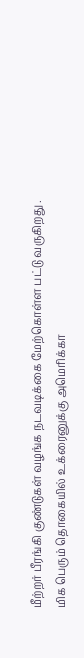மீற்றர் பீரங்கி குண்டுகள் வழங்க நடவடிக்கை மேற்கொள்ள பட்டு வருகிறது .
மிக பெரும் தொகையில் உக்ரைனுக்கு அமெரிக்கா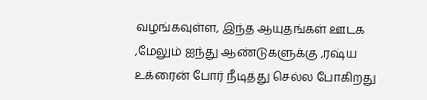வழங்கவுள்ள, இந்த ஆயுதங்கள் ஊடக ,மேலும் ஐந்து ஆண்டுகளுக்கு ,ரஷ்ய உக்ரைன் போர் நீடித்து செல்ல போகிறது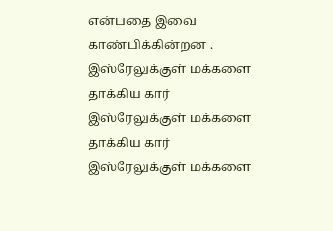என்பதை இவை காண்பிக்கின்றன .
இஸ்ரேலுக்குள் மக்களை தாக்கிய கார்
இஸ்ரேலுக்குள் மக்களை தாக்கிய கார்
இஸ்ரேலுக்குள் மக்களை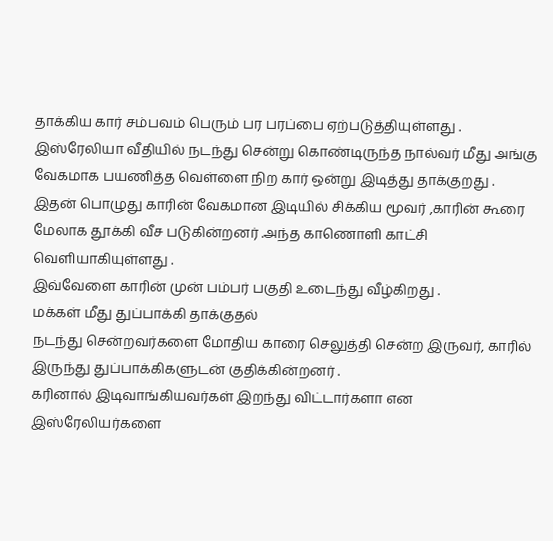தாக்கிய கார் சம்பவம் பெரும் பர பரப்பை ஏற்படுத்தியுள்ளது .
இஸ்ரேலியா வீதியில் நடந்து சென்று கொண்டிருந்த நால்வர் மீது அங்கு வேகமாக பயணித்த வெள்ளை நிற கார் ஒன்று இடித்து தாக்குறது .
இதன் பொழுது காரின் வேகமான இடியில் சிக்கிய மூவர் ,காரின் கூரை மேலாக தூக்கி வீச படுகின்றனர் .அந்த காணொளி காட்சி வெளியாகியுள்ளது .
இவ்வேளை காரின் முன் பம்பர் பகுதி உடைந்து வீழ்கிறது .
மக்கள் மீது துப்பாக்கி தாக்குதல்
நடந்து சென்றவர்களை மோதிய காரை செலுத்தி சென்ற இருவர், காரில் இருந்து துப்பாக்கிகளுடன் குதிக்கின்றனர் .
கரினால் இடிவாங்கியவர்கள் இறந்து விட்டார்களா என இஸ்ரேலியர்களை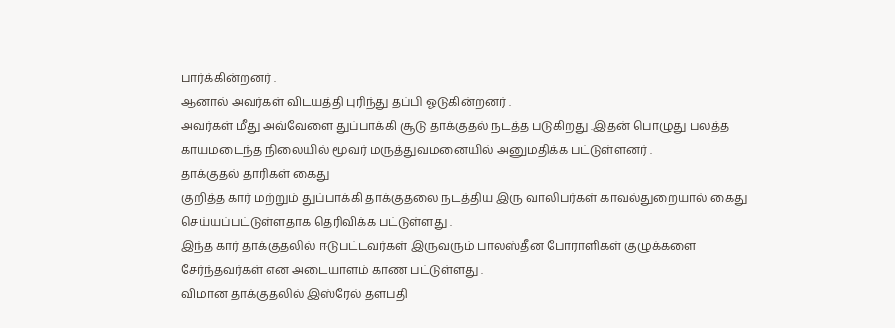பார்க்கின்றனர் .
ஆனால் அவர்கள் விடயத்தி புரிந்து தப்பி ஓடுகின்றனர் .
அவர்கள் மீது அவ்வேளை துப்பாக்கி சூடு தாக்குதல் நடத்த படுகிறது .இதன் பொழுது பலத்த காயமடைந்த நிலையில் மூவர் மருத்துவமனையில் அனுமதிக்க பட்டுள்ளனர் .
தாக்குதல் தாரிகள் கைது
குறித்த கார் மற்றும் துப்பாக்கி தாக்குதலை நடத்திய இரு வாலிபர்கள் காவல்துறையால் கைது செய்யப்பட்டுள்ளதாக தெரிவிக்க பட்டுள்ளது .
இந்த கார் தாக்குதலில் ஈடுபட்டவர்கள் இருவரும் பாலஸ்தீன போராளிகள் குழுக்களை சேர்ந்தவர்கள் என அடையாளம் காண பட்டுள்ளது .
விமான தாக்குதலில் இஸ்ரேல் தளபதி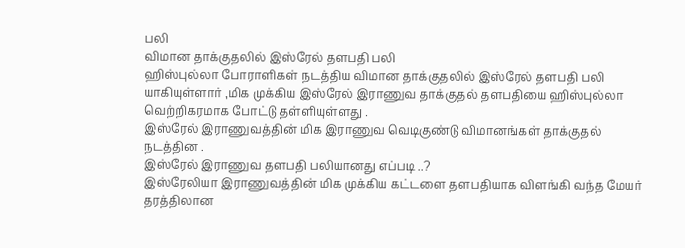பலி
விமான தாக்குதலில் இஸ்ரேல் தளபதி பலி
ஹிஸ்புல்லா போராளிகள் நடத்திய விமான தாக்குதலில் இஸ்ரேல் தளபதி பலி யாகியுள்ளார் ,மிக முக்கிய இஸ்ரேல் இராணுவ தாக்குதல் தளபதியை ஹிஸ்புல்லா வெற்றிகரமாக போட்டு தள்ளியுள்ளது .
இஸ்ரேல் இராணுவத்தின் மிக இராணுவ வெடிகுண்டு விமானங்கள் தாக்குதல் நடத்தின .
இஸ்ரேல் இராணுவ தளபதி பலியானது எப்படி ..?
இஸ்ரேலியா இராணுவத்தின் மிக முக்கிய கட்டளை தளபதியாக விளங்கி வந்த மேயர் தரத்திலான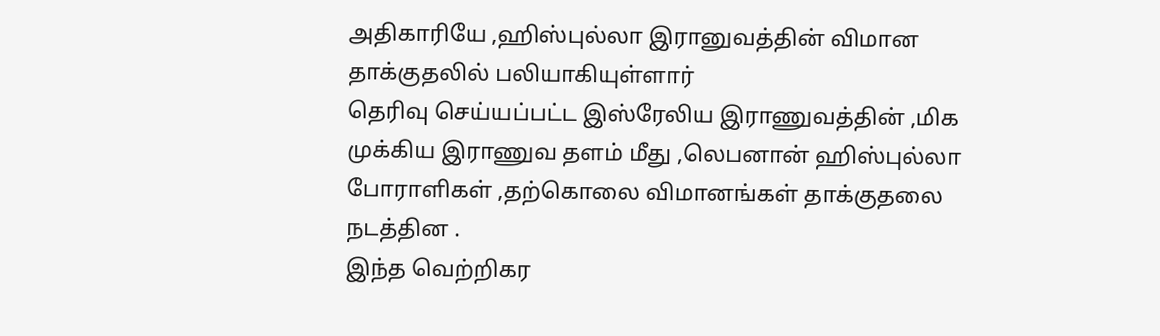அதிகாரியே ,ஹிஸ்புல்லா இரானுவத்தின் விமான தாக்குதலில் பலியாகியுள்ளார்
தெரிவு செய்யப்பட்ட இஸ்ரேலிய இராணுவத்தின் ,மிக முக்கிய இராணுவ தளம் மீது ,லெபனான் ஹிஸ்புல்லா போராளிகள் ,தற்கொலை விமானங்கள் தாக்குதலை நடத்தின .
இந்த வெற்றிகர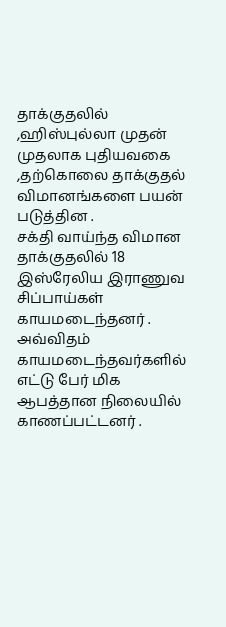தாக்குதலில் ,ஹிஸ்புல்லா முதன் முதலாக புதியவகை ,தற்கொலை தாக்குதல் விமானங்களை பயன் படுத்தின .
சக்தி வாய்ந்த விமான தாக்குதலில் 18 இஸ்ரேலிய இராணுவ சிப்பாய்கள் காயமடைந்தனர் .
அவ்விதம் காயமடைந்தவர்களில் எட்டு பேர் மிக ஆபத்தான நிலையில் காணப்பட்டனர் .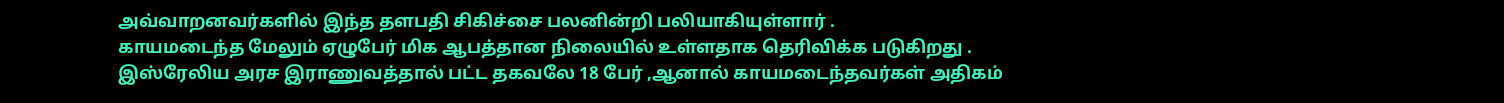அவ்வாறனவர்களில் இந்த தளபதி சிகிச்சை பலனின்றி பலியாகியுள்ளார் .
காயமடைந்த மேலும் ஏழுபேர் மிக ஆபத்தான நிலையில் உள்ளதாக தெரிவிக்க படுகிறது .
இஸ்ரேலிய அரச இராணுவத்தால் பட்ட தகவலே 18 பேர் ,ஆனால் காயமடைந்தவர்கள் அதிகம்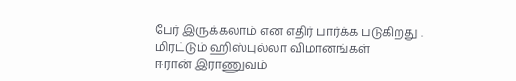பேர் இருக்கலாம் என எதிர் பார்க்க படுகிறது .
மிரட்டும் ஹிஸ்புல்லா விமானங்கள்
ஈரான் இராணுவம்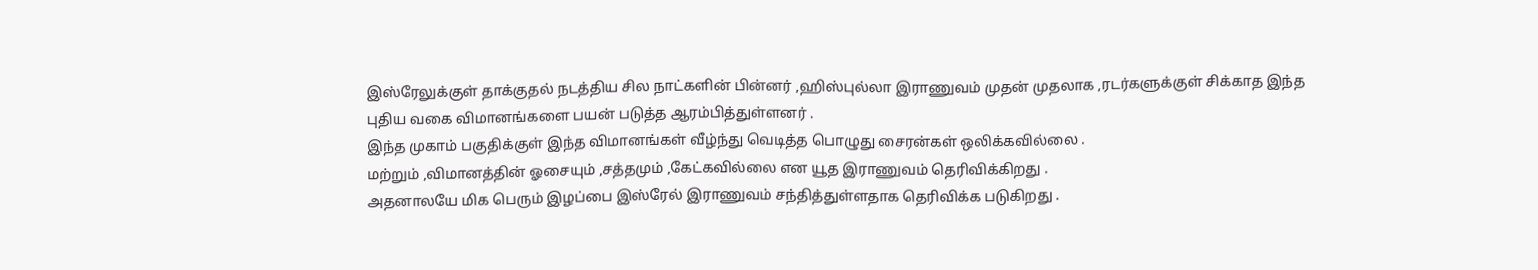இஸ்ரேலுக்குள் தாக்குதல் நடத்திய சில நாட்களின் பின்னர் ,ஹிஸ்புல்லா இராணுவம் முதன் முதலாக ,ரடர்களுக்குள் சிக்காத இந்த புதிய வகை விமானங்களை பயன் படுத்த ஆரம்பித்துள்ளனர் .
இந்த முகாம் பகுதிக்குள் இந்த விமானங்கள் வீழ்ந்து வெடித்த பொழுது சைரன்கள் ஒலிக்கவில்லை .
மற்றும் ,விமானத்தின் ஓசையும் ,சத்தமும் ,கேட்கவில்லை என யூத இராணுவம் தெரிவிக்கிறது .
அதனாலயே மிக பெரும் இழப்பை இஸ்ரேல் இராணுவம் சந்தித்துள்ளதாக தெரிவிக்க படுகிறது .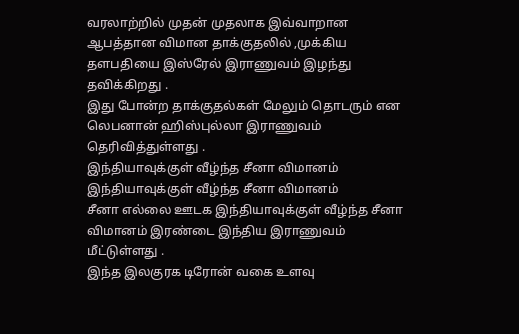வரலாற்றில் முதன் முதலாக இவ்வாறான ஆபத்தான விமான தாக்குதலில் ,முக்கிய தளபதியை இஸ்ரேல் இராணுவம் இழந்து தவிக்கிறது .
இது போன்ற தாக்குதல்கள் மேலும் தொடரும் என லெபனான் ஹிஸ்புல்லா இராணுவம் தெரிவித்துள்ளது .
இந்தியாவுக்குள் வீழ்ந்த சீனா விமானம்
இந்தியாவுக்குள் வீழ்ந்த சீனா விமானம்
சீனா எல்லை ஊடக இந்தியாவுக்குள் வீழ்ந்த சீனா விமானம் இரண்டை இந்திய இராணுவம் மீட்டுள்ளது .
இந்த இலகுரக டிரோன் வகை உளவு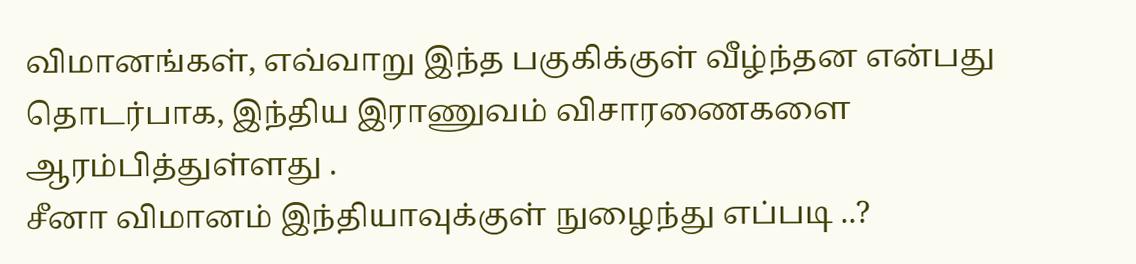விமானங்கள், எவ்வாறு இந்த பகுகிக்குள் வீழ்ந்தன என்பது தொடர்பாக, இந்திய இராணுவம் விசாரணைகளை ஆரம்பித்துள்ளது .
சீனா விமானம் இந்தியாவுக்குள் நுழைந்து எப்படி ..?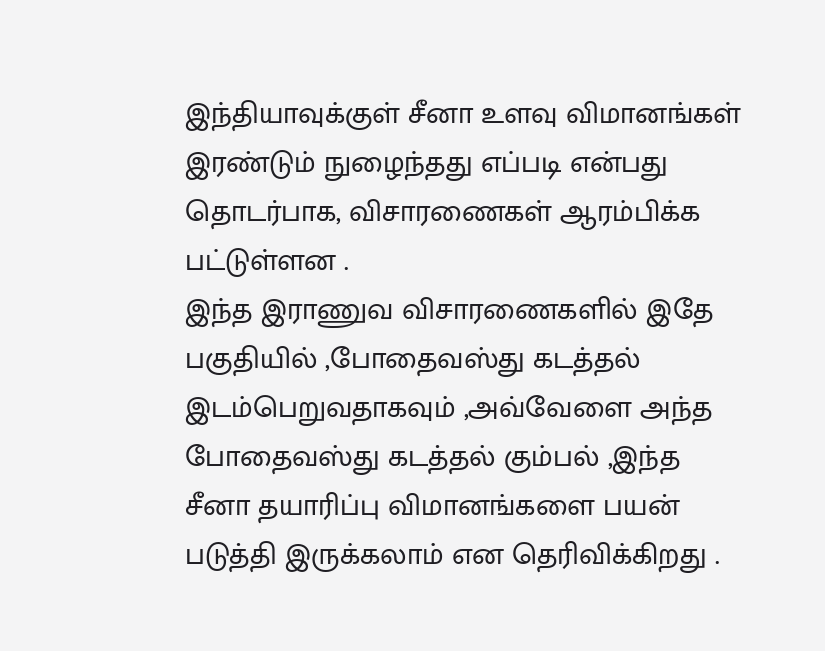இந்தியாவுக்குள் சீனா உளவு விமானங்கள் இரண்டும் நுழைந்தது எப்படி என்பது தொடர்பாக, விசாரணைகள் ஆரம்பிக்க பட்டுள்ளன .
இந்த இராணுவ விசாரணைகளில் இதே பகுதியில் ,போதைவஸ்து கடத்தல் இடம்பெறுவதாகவும் ,அவ்வேளை அந்த போதைவஸ்து கடத்தல் கும்பல் ,இந்த சீனா தயாரிப்பு விமானங்களை பயன் படுத்தி இருக்கலாம் என தெரிவிக்கிறது .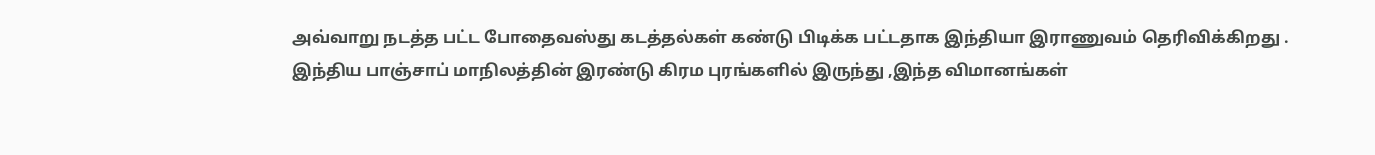அவ்வாறு நடத்த பட்ட போதைவஸ்து கடத்தல்கள் கண்டு பிடிக்க பட்டதாக இந்தியா இராணுவம் தெரிவிக்கிறது .
இந்திய பாஞ்சாப் மாநிலத்தின் இரண்டு கிரம புரங்களில் இருந்து ,இந்த விமானங்கள்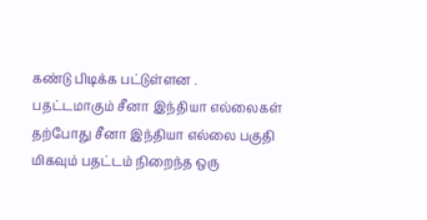கண்டு பிடிக்க பட்டுள்ளன .
பதட்டமாகும் சீனா இந்தியா எல்லைகள்
தற்போது சீனா இந்தியா எல்லை பகுதி மிகவும் பதட்டம் நிறைந்த ஒரு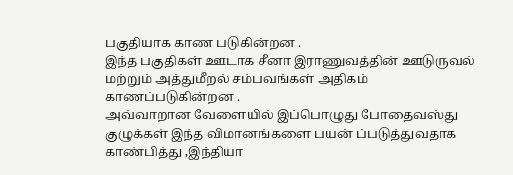பகுதியாக காண படுகின்றன .
இந்த பகுதிகள் ஊடாக சீனா இராணுவத்தின் ஊடுருவல் மற்றும் அத்துமீறல் சம்பவங்கள் அதிகம் காணப்படுகின்றன .
அவ்வாறான வேளையில் இப்பொழுது போதைவஸ்து குழுக்கள் இந்த விமானங்களை பயன் ப்படுத்துவதாக காண்பித்து ,இந்தியா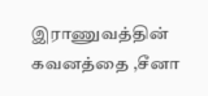இராணுவத்தின் கவனத்தை ,சீனா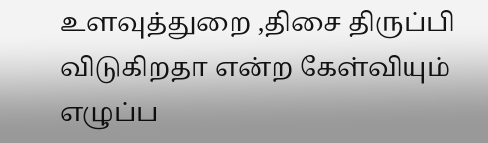உளவுத்துறை ,திசை திருப்பி விடுகிறதா என்ற கேள்வியும் எழுப்ப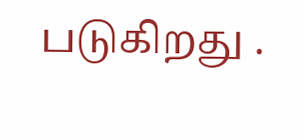படுகிறது .